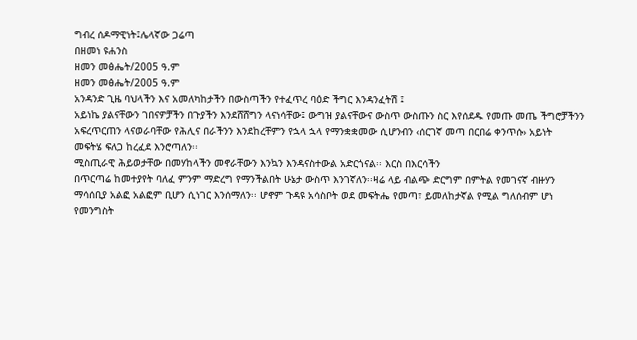ግብረ ሰዶማዊነት፤ሌላኛው ጋሬጣ
በዘመነ ዩሐንስ
ዘመን መፅሔት/2005 ዓ.ም
ዘመን መፅሔት/2005 ዓ.ም
አንዳንድ ጊዜ ባህላችን እና አመለካከታችን በውስጣችን የተፈጥረ ባዕድ ችግር እንዳንፈትሽ ፤
አይነኬ ያልናቸውን ገበናዎቻችን በጉያችን እንደሸሸግን ላናነሳቸው፤ ውግዝ ያልናቸውና ውስጥ ውስጡን ስር እየሰደዱ የመጡ መጤ ችግሮቻችንን
አፍረጥርጠን ላናወራባቸው የሕሊና በራችንን እንደከረቸምን የኋላ ኋላ የማንቋቋመው ሲሆንብን ‹ሰርገኛ መጣ በርበሬ ቀንጥሱ› አይነት
መፍትሄ ፍለጋ ከረፈደ እንሮጣለን፡፡
ሚስጢራዊ ሕይወታቸው በመሃከላችን መኖራቸውን እንኳን እንዳናስተውል አድርጎናል፡፡ እርስ በእርሳችን
በጥርጣሬ ከመተያየት ባለፈ ምንም ማድረግ የማንችልበት ሁኔታ ውስጥ እንገኛለን፡፡ዛሬ ላይ ብልጭ ድርግም በምትል የመገናኛ ብዙሃን
ማሳሰቢያ አልፎ አልፎም ቢሆን ሲነገር እንሰማለን፡፡ ሆኖም ጉዳዩ አሳስቦት ወደ መፍትሔ የመጣ፣ ይመለከታኛል የሚል ግለሰብም ሆነ
የመንግስት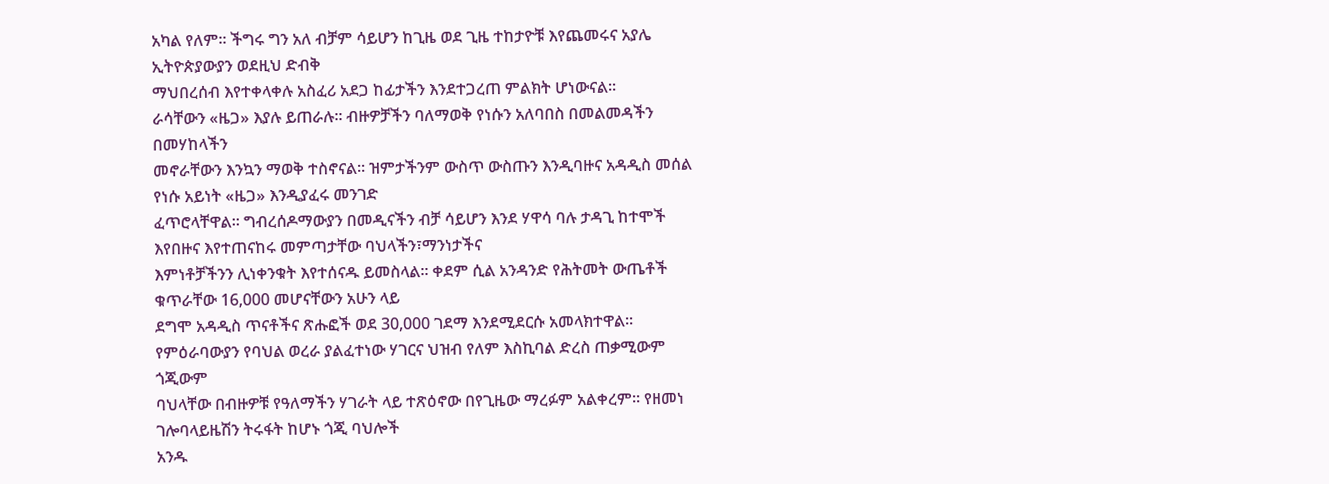አካል የለም፡፡ ችግሩ ግን አለ ብቻም ሳይሆን ከጊዜ ወደ ጊዜ ተከታዮቹ እየጨመሩና አያሌ ኢትዮጵያውያን ወደዚህ ድብቅ
ማህበረሰብ እየተቀላቀሉ አስፈሪ አደጋ ከፊታችን እንደተጋረጠ ምልክት ሆነውናል፡፡
ራሳቸውን «ዜጋ» እያሉ ይጠራሉ፡፡ ብዙዎቻችን ባለማወቅ የነሱን አለባበስ በመልመዳችን በመሃከላችን
መኖራቸውን እንኳን ማወቅ ተስኖናል፡፡ ዝምታችንም ውስጥ ውስጡን እንዲባዙና አዳዲስ መሰል የነሱ አይነት «ዜጋ» እንዲያፈሩ መንገድ
ፈጥሮላቸዋል፡፡ ግብረሰዶማውያን በመዲናችን ብቻ ሳይሆን እንደ ሃዋሳ ባሉ ታዳጊ ከተሞች እየበዙና እየተጠናከሩ መምጣታቸው ባህላችን፣ማንነታችና
እምነቶቻችንን ሊነቀንቁት እየተሰናዱ ይመስላል፡፡ ቀደም ሲል አንዳንድ የሕትመት ውጤቶች ቁጥራቸው 16,000 መሆናቸውን አሁን ላይ
ደግሞ አዳዲስ ጥናቶችና ጽሑፎች ወደ 30,000 ገደማ እንደሚደርሱ አመላክተዋል፡፡
የምዕራባውያን የባህል ወረራ ያልፈተነው ሃገርና ህዝብ የለም እስኪባል ድረስ ጠቃሚውም ጎጂውም
ባህላቸው በብዙዎቹ የዓለማችን ሃገራት ላይ ተጽዕኖው በየጊዜው ማረፉም አልቀረም፡፡ የዘመነ ገሎባላይዜሽን ትሩፋት ከሆኑ ጎጂ ባህሎች
አንዱ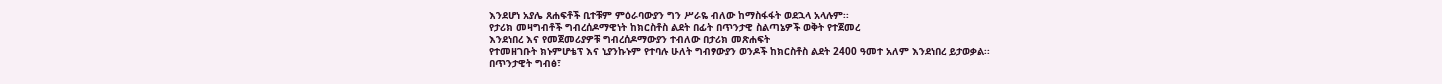እንደሆነ አያሌ ጸሐፍቶች ቢተቹም ምዕራባውያን ግን ሥራዬ ብለው ከማስፋፋት ወደኋላ አላሉም፡፡
የታሪክ መዛግብቶች ግብረሰዶማዊነት ከክርስቶስ ልደት በፊት በጥንታዊ ስልጣኔዎች ወቅት የተጀመረ
እንደነበረ እና የመጀመሪያዎቹ ግብረሰዶማውያን ተብለው በታሪክ መጽሐፍት
የተመዘገቡት ክኑምሆቴፕ እና ኒያንኩኑም የተባሉ ሁለት ግብፃውያን ወንዶች ከክርስቶስ ልደት 2400 ዓመተ አለም እንደነበረ ይታወቃል፡፡
በጥንታዊት ግብፅ፣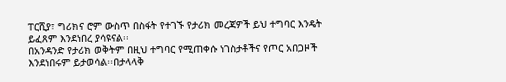ፐርሺያ፣ ግሪክና ሮም ውስጥ በስፋት የተገኙ የታሪክ መረጃዎች ይህ ተግባር እንዴት ይፈጸም እንደነበረ ያሳዩናል፡፡
በአንዳንድ የታሪክ ወቅትም በዚህ ተግባር የሚጠቀሱ ነገስታቶችና የጦር አበጋዞች እንደነበሩም ይታወሳል፡፡በታላላቅ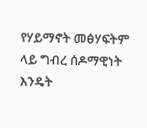የሃይማኖት መፅሃፍትም
ላይ ግብረ ሰዶማዊነት እንዴት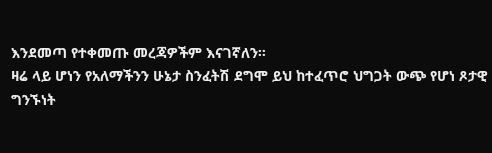እንደመጣ የተቀመጡ መረጃዎችም እናገኛለን፡፡
ዛሬ ላይ ሆነን የአለማችንን ሁኔታ ስንፈትሽ ደግሞ ይህ ከተፈጥሮ ህግጋት ውጭ የሆነ ጾታዊ
ግንኙነት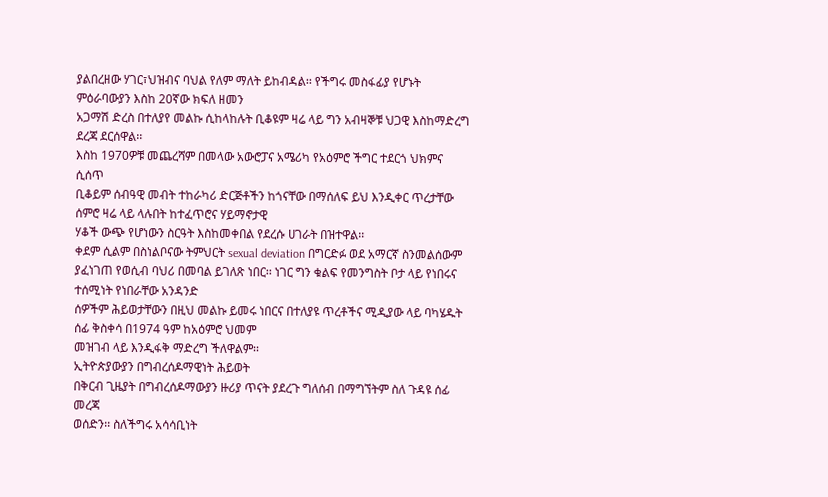ያልበረዘው ሃገር፣ህዝብና ባህል የለም ማለት ይከብዳል፡፡ የችግሩ መስፋፊያ የሆኑት ምዕራባውያን እስከ 20ኛው ክፍለ ዘመን
አጋማሽ ድረስ በተለያየ መልኩ ሲከላከሉት ቢቆዩም ዛሬ ላይ ግን አብዛኞቹ ህጋዊ እስከማድረግ ደረጃ ደርሰዋል፡፡
እስከ 1970ዎቹ መጨረሻም በመላው አውሮፓና አሜሪካ የአዕምሮ ችግር ተደርጎ ህክምና ሲሰጥ
ቢቆይም ሰብዓዊ መብት ተከራካሪ ድርጅቶችን ከጎናቸው በማሰለፍ ይህ እንዲቀር ጥረታቸው ሰምሮ ዛሬ ላይ ላሉበት ከተፈጥሮና ሃይማኖታዊ
ሃቆች ውጭ የሆነውን ስርዓት እስከመቀበል የደረሱ ሀገራት በዝተዋል፡፡
ቀደም ሲልም በስነልቦናው ትምህርት sexual deviation በግርድፉ ወደ አማርኛ ስንመልሰውም
ያፈነገጠ የወሲብ ባህሪ በመባል ይገለጽ ነበር፡፡ ነገር ግን ቁልፍ የመንግስት ቦታ ላይ የነበሩና ተሰሚነት የነበራቸው አንዳንድ
ሰዎችም ሕይወታቸውን በዚህ መልኩ ይመሩ ነበርና በተለያዩ ጥረቶችና ሚዲያው ላይ ባካሄዱት ሰፊ ቅስቀሳ በ1974 ዓም ከአዕምሮ ህመም
መዝገብ ላይ እንዲፋቅ ማድረግ ችለዋልም፡፡
ኢትዮጵያውያን በግብረሰዶማዊነት ሕይወት
በቅርብ ጊዜያት በግብረሰዶማውያን ዙሪያ ጥናት ያደረጉ ግለሰብ በማግኘትም ስለ ጉዳዩ ሰፊ መረጃ
ወሰድን፡፡ ስለችግሩ አሳሳቢነት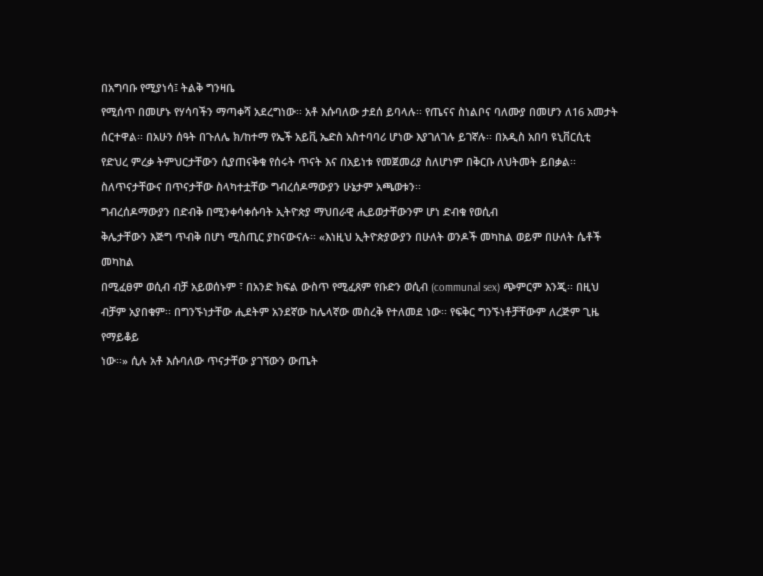በአግባቡ የሚያነሳ፤ ትልቅ ግንዛቤ
የሚሰጥ በመሆኑ የሃሳባችን ማጣቀሻ አደረግነው፡፡ አቶ እሱባለው ታደሰ ይባላሉ፡፡ የጤናና ስነልቦና ባለሙያ በመሆን ለ16 አመታት
ሰርተዋል፡፡ በአሁን ሰዓት በጉለሌ ክ/ከተማ የኤች አይቪ ኤድስ አስተባባሪ ሆነው እያገለገሉ ይገኛሉ፡፡ በአዲስ አበባ ዩኒቨርሲቲ
የድህረ ምረቃ ትምህርታቸውን ሲያጠናቅቁ የሰሩት ጥናት እና በአይነቱ የመጀመሪያ ስለሆነም በቅርቡ ለህትመት ይበቃል፡፡ ስለጥናታቸውና በጥናታቸው ስላካተቷቸው ግብረሰዶማውያን ሁኔታም አጫወቱን፡፡
ግብረሰዶማውያን በድብቅ በሚንቀሳቀሱባት ኢትዮጵያ ማህበራዊ ሒይወታቸውንም ሆነ ድብቁ የወሲብ
ቅሌታቸውን እጅግ ጥብቅ በሆነ ሚስጢር ያከናውናሉ፡፡ «እነዚህ ኢትዮጵያውያን በሁለት ወንዶች መካከል ወይም በሁለት ሴቶች መካከል
በሚፈፀም ወሲብ ብቻ አይወሰኑም ፣ በአንድ ክፍል ውስጥ የሚፈጸም የቡድን ወሲብ (communal sex) ጭምርም እንጂ፡፡ በዚህ
ብቻም አያበቁም፡፡ በግንኙነታቸው ሒደትም አንደኛው ከሌላኛው መስረቅ የተለመደ ነው፡፡ የፍቅር ግንኙነቶቻቸውም ለረጅም ጊዜ የማይቆይ
ነው፡፡» ሲሉ አቶ እሱባለው ጥናታቸው ያገኘውን ውጤት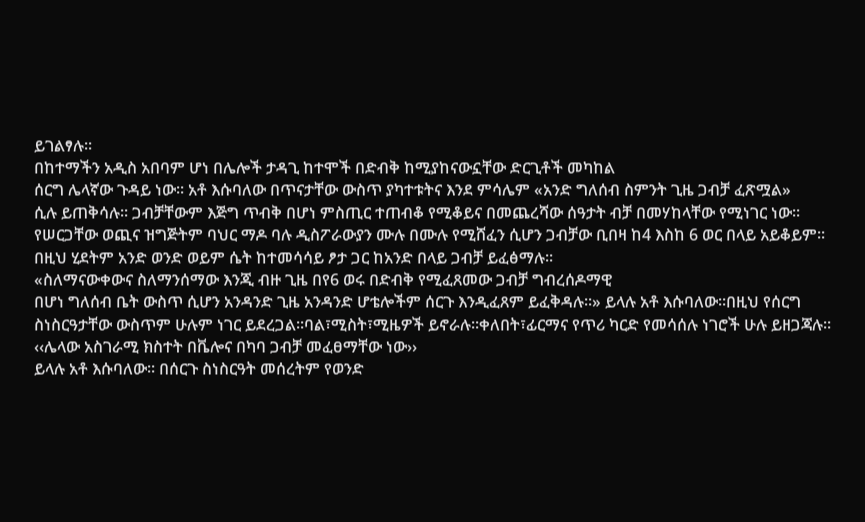ይገልፃሉ፡፡
በከተማችን አዲስ አበባም ሆነ በሌሎች ታዳጊ ከተሞች በድብቅ ከሚያከናውኗቸው ድርጊቶች መካከል
ሰርግ ሌላኛው ጉዳይ ነው፡፡ አቶ እሱባለው በጥናታቸው ውስጥ ያካተቱትና እንደ ምሳሌም «አንድ ግለሰብ ስምንት ጊዜ ጋብቻ ፈጽሟል»
ሲሉ ይጠቅሳሉ፡፡ ጋብቻቸውም እጅግ ጥብቅ በሆነ ምስጢር ተጠብቆ የሚቆይና በመጨረሻው ሰዓታት ብቻ በመሃከላቸው የሚነገር ነው፡፡
የሠርጋቸው ወጪና ዝግጅትም ባህር ማዶ ባሉ ዲስፖራውያን ሙሉ በሙሉ የሚሸፈን ሲሆን ጋብቻው ቢበዛ ከ4 እስከ 6 ወር በላይ አይቆይም፡፡
በዚህ ሂደትም አንድ ወንድ ወይም ሴት ከተመሳሳይ ፆታ ጋር ከአንድ በላይ ጋብቻ ይፈፅማሉ፡፡
«ስለማናውቀውና ስለማንሰማው እንጂ ብዙ ጊዜ በየ6 ወሩ በድብቅ የሚፈጸመው ጋብቻ ግብረሰዶማዊ
በሆነ ግለሰብ ቤት ውስጥ ሲሆን አንዳንድ ጊዜ አንዳንድ ሆቴሎችም ሰርጉ እንዲፈጸም ይፈቅዳሉ፡፡» ይላሉ አቶ እሱባለው፡፡በዚህ የሰርግ
ስነስርዓታቸው ውስጥም ሁሉም ነገር ይደረጋል፡፡ባል፣ሚስት፣ሚዜዎች ይኖራሉ፡፡ቀለበት፣ፊርማና የጥሪ ካርድ የመሳሰሉ ነገሮች ሁሉ ይዘጋጃሉ፡፡ ‹‹ሌላው አስገራሚ ክስተት በቬሎና በካባ ጋብቻ መፈፀማቸው ነው››
ይላሉ አቶ እሱባለው፡፡ በሰርጉ ስነስርዓት መሰረትም የወንድ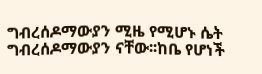ግብረሰዶማውያን ሚዜ የሚሆኑ ሴት ግብረሰዶማውያን ናቸው፡፡ከቤ የሆነች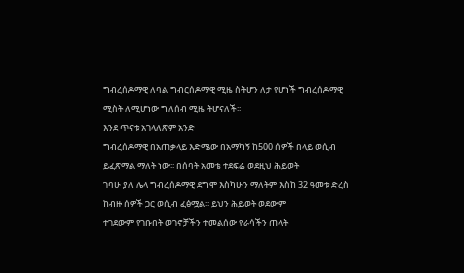ግብረሰዶማዊ ለባል ግብርሰዶማዊ ሚዜ ስትሆን ለታ የሆነች ግብረሰዶማዊ ሚስት ለሚሆነው ግለሰብ ሚዜ ትሆናለች፡፡
እንደ ጥናቱ አገላለጽም አንድ
ግብረሰዶማዊ በአጠቃላይ እድሜው በአማካኝ ከ500 ሰዎች በላይ ወሲብ ይፈጽማል ማለት ነው፡፡ በሰባት አመቴ ተደፍሬ ወደዚህ ሕይወት
ገባሁ ያለ ሌላ ግብረሰዶማዊ ደግሞ እስካሁን ማለትም እስከ 32 ዓመቱ ድረስ ከብዙ ሰዎች ጋር ወሲብ ፈፅሟል፡፡ ይህን ሕይወት ወደውም
ተገደውም የገቡበት ወገኖቻችን ተመልሰው የራሳችን ጠላት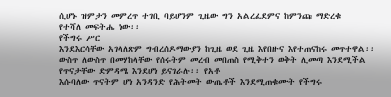ሲሆኑ ዝምታን መምረጥ ተገቢ ባይሆንም ጊዜው ግን አልረፈደምና ከምንጩ ማድረቁ
የተሻለ መፍትሔ ነው፡፡
የችግሩ ሥር
እንደእርሳቸው አገላለጽም ግብረሰዶማውያን ከጊዜ ወደ ጊዜ እየበዙና እየተጠናከሩ መጥተዋል፡፡
ውስጥ ለውስጥ በመሃከላቸው የሰሩትም መረብ መበጠስ የሚቅተን ወቅት ሊመጣ እንደሚችል የጥናታቸው ድምዳሜ እንደሆነ ይናገራሉ፡፡ የአቶ
እሱባለው ጥናትም ሆነ አንዳንድ የሕትመት ውጤቶች እንደሚጠቁሙት የችግሩ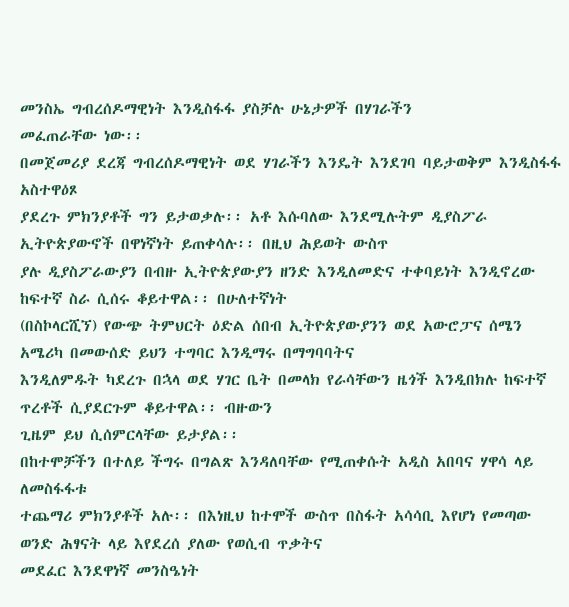መንስኤ ግብረሰዶማዊነት እንዲስፋፋ ያስቻሉ ሁኔታዎች በሃገራችን
መፈጠራቸው ነው፡፡
በመጀመሪያ ደረጃ ግብረሰዶማዊነት ወደ ሃገራችን እንዴት እንደገባ ባይታወቅም እንዲስፋፋ አስተዋዕጾ
ያደረጉ ምክንያቶች ግን ይታወቃሉ፡፡ አቶ እሱባለው እንደሚሉትም ዲያስፖራ ኢትዮጵያውኖች በዋነኛነት ይጠቀሳሉ፡፡ በዚህ ሕይወት ውስጥ
ያሉ ዲያስፖራውያን በብዙ ኢትዮጵያውያን ዘንድ እንዲለመድና ተቀባይነት እንዲኖረው ከፍተኛ ስራ ሲሰሩ ቆይተዋል፡፡ በሁለተኛነት
(በስኮላርሺኘ) የውጭ ትምህርት ዕድል ሰበብ ኢትዮጵያውያንን ወደ አውሮፓና ሰሜን አሜሪካ በመውሰድ ይህን ተግባር እንዲማሩ በማግባባትና
እንዲለምዱት ካደረጉ በኋላ ወደ ሃገር ቤት በመላክ የራሳቸውን ዜጎች እንዲበክሉ ከፍተኛ ጥረቶች ሲያደርጉም ቆይተዋል፡፡ ብዙውን
ጊዜም ይህ ሲሰምርላቸው ይታያል፡፡
በከተሞቻችን በተለይ ችግሩ በግልጽ እንዳለባቸው የሚጠቀሱት አዲስ አበባና ሃዋሳ ላይ ለመስፋፋቱ
ተጨማሪ ምክንያቶች አሉ፡፡ በእነዚህ ከተሞች ውስጥ በስፋት አሳሳቢ እየሆነ የመጣው ወንድ ሕፃናት ላይ እየደረሰ ያለው የወሲብ ጥቃትና
መደፈር እንደዋነኛ መንስዔነት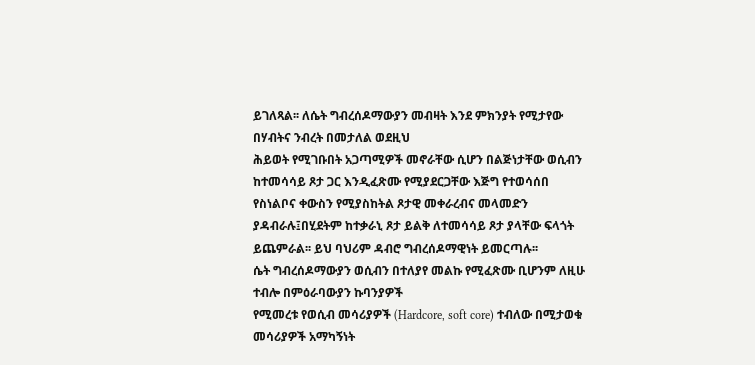ይገለጻል፡፡ ለሴት ግብረሰዶማውያን መብዛት እንደ ምክንያት የሚታየው በሃብትና ንብረት በመታለል ወደዚህ
ሕይወት የሚገቡበት አጋጣሚዎች መኖራቸው ሲሆን በልጅነታቸው ወሲብን ከተመሳሳይ ጾታ ጋር እንዲፈጽሙ የሚያደርጋቸው እጅግ የተወሳሰበ
የስነልቦና ቀውስን የሚያስከትል ጾታዊ መቀራረብና መላመድን ያዳብራሉ፤በሂደትም ከተቃራኒ ጾታ ይልቅ ለተመሳሳይ ጾታ ያላቸው ፍላጎት
ይጨምራል፡፡ ይህ ባህሪም ዳብሮ ግብረሰዶማዊነት ይመርጣሉ፡፡
ሴት ግብረሰዶማውያን ወሲብን በተለያየ መልኩ የሚፈጽሙ ቢሆንም ለዚሁ ተብሎ በምዕራባውያን ኩባንያዎች
የሚመረቱ የወሲብ መሳሪያዎች (Hardcore, soft core) ተብለው በሚታወቁ መሳሪያዎች አማካኝነት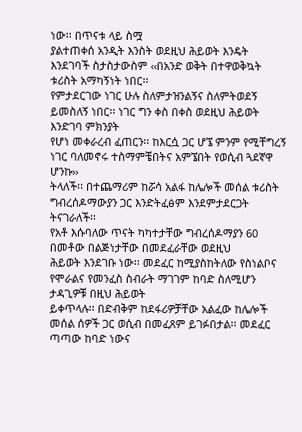ነው፡፡ በጥናቱ ላይ ስሟ
ያልተጠቀሰ አንዲት እንስት ወደዚህ ሕይወት እንዴት እንደገባች ስታስታውስም ‹‹በአንድ ወቅት በተዋወቅኳት ቱሪስት አማካኝነት ነበር፡፡
የምታደርገው ነገር ሁሉ ስለምታዝንልኝና ስለምትወደኝ ይመስለኝ ነበር፡፡ ነገር ግን ቀስ በቀስ ወደዚህ ሕይወት እንድገባ ምክንያት
የሆነ መቀራረብ ፈጠርን፡፡ ከእርሷ ጋር ሆኜ ምንም የሚቸግረኝ ነገር ባለመኖሩ ተስማምቼበትና አምኜበት የወሲብ ጓደኛዋ ሆንኩ››
ትላለች፡፡ በተጨማሪም ከሯሳ አልፋ ከሌሎች መሰል ቱሪስት ግብረሰዶማውያን ጋር እንድትፈፅም እንደምታደርጋት ትናገራለች፡፡
የአቶ እሱባለው ጥናት ካካተታቸው ግብረሰዶማያን 60 በመቶው በልጅነታቸው በመደፈራቸው ወደዚህ
ሕይወት እንደገቡ ነው፡፡ መደፈር ከሚያስከትለው የስነልቦና የሞራልና የመንፈስ ስብራት ማገገም ከባድ ስለሚሆን ታዳጊዎቹ በዚህ ሕይወት
ይቀጥላሉ፡፡ በድብቅም ከደፋሪዎቻቸው አልፈው ከሌሎች መሰል ሰዎች ጋር ወሲብ በመፈጸም ይገፉበታል፡፡ መደፈር ጣጣው ከባድ ነውና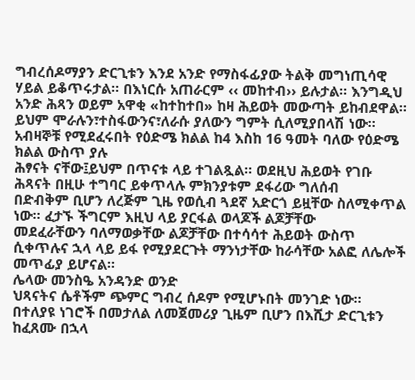ግብረሰዶማያን ድርጊቱን እንደ አንድ የማስፋፊያው ትልቅ መግነጢሳዊ ሃይል ይቆጥሩታል፡፡ በእነርሱ አጠራርም ‹‹ መከተብ›› ይሉታል፡፡ እንግዲህ አንድ ሕጻን ወይም አዋቂ «ከተከተበ» ከዛ ሕይወት መውጣት ይከብደዋል፡፡
ይህም ሞራሉን፣ተስፋውንና፣ለራሱ ያለውን ግምት ሲለሚያበላሽ ነው፡፡
አብዛኞቹ የሚደፈሩበት የዕድሜ ክልል ከ4 እስከ 16 ዓመት ባለው የዕድሜ ክልል ውስጥ ያሉ
ሕፃናት ናቸው፤ይህም በጥናቱ ላይ ተገልጿል፡፡ ወደዚህ ሕይወት የገቡ ሕጻናት በዚሁ ተግባር ይቀጥላሉ ምክንያቱም ደፋሪው ግለሰብ
በድብቅም ቢሆን ለረጅም ጊዜ የወሲብ ጓደኛ አድርጎ ይዟቸው ስለሚቀጥል ነው፡፡ ፈታኙ ችግርም እዚህ ላይ ያርፋል ወላጆች ልጆቻቸው
መደፈራቸውን ባለማወቃቸው ልጆቻቸው በተሳሳተ ሕይወት ውስጥ ሲቀጥሉና ኋላ ላይ ይፋ የሚያደርጉት ማንነታቸው ከራሳቸው አልፎ ለሌሎች
መጥፊያ ይሆናል፡፡
ሌላው መንስዔ አንዳንድ ወንድ
ህጻናትና ሴቶችም ጭምር ግብረ ሰዶም የሚሆኑበት መንገድ ነው፡፡ በተለያዩ ነገሮች በመታለል ለመጀመሪያ ጊዜም ቢሆን በእሺታ ድርጊቱን
ከፈጸሙ በኋላ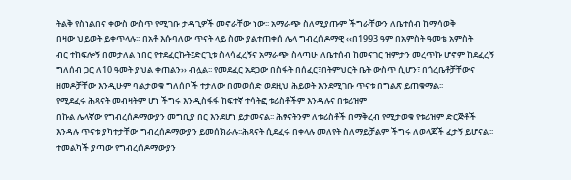ትልቅ የስነልበና ቀውስ ውስጥ የሚገቡ ታዳጊዎች መኖራቸው ነው፡፡ አማራጭ ስለሚያጡም ችግራቸውን ለቤተሰብ ከማሳወቅ
በዛው ህይወት ይቀጥላሉ፡፡ በአቶ እሱባለው ጥናት ላይ ስሙ ያልተጠቀሰ ሌላ ግብረሰዶማዊ ‹‹በ1993 ዓም በአምስት ዓመቴ አምስት
ብር ተከፍሎኝ በመታለል ነበር የተደፈርኩት፤ድርጊቱ ስላሳፈረኝና አማራጭ ስላጣሁ ለቤተሰብ ከመናገር ዝምታን መረጥኩ ሆኖም ከደፈረኝ
ግለሰብ ጋር ለ10 ዓመት ያህል ቀጠልን›› ብሏል፡፡ የመደፈር አደጋው በስፋት በሰፈር፣በትምህርት ቤት ውስጥ ሲሆን፣ በጎረቤቶቻቸውና
ዘመዶቻቸው እንዲሁም ባልታወቁ ግለሰቦች ተታለው በመወሰድ ወደዚህ ሕይወት እንደሚገቡ ጥናቱ በግልጽ ይጠቁማል፡፡
የሚደፈሩ ሕጻናት መብዛትም ሆነ ችግሩ እንዲስፋፋ ከፍተኛ ተሳትፎ ቱሪስቶችም እንዳሉና በቱሪዝም
በኩል ሌላኛው የግብረሰዶማውያን መግቢያ በር እንደሆነ ይታመናል፡፡ ሕፃናትንም ለቱሪስቶች በማቅረብ የሚታወቁ የቱሪዝም ድርጅቶች
እንዳሉ ጥናቱ ያካተታቸው ግብረሰዶማውያን ይመሰክራሉ፡፡ሕጻናት ሲደፈሩ በቀላሉ መለየት ስለማይቻልም ችግሩ ለወላጆች ፈታኝ ይሆናል፡፡
ተመልካች ያጣው የግብረሰዶማውያን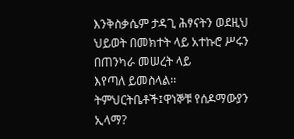እንቅስቃሴም ታዳጊ ሕፃናትን ወደዚህ ህይወት በመክተት ላይ አተኩሮ ሥሩን በጠንካራ መሠረት ላይ
እየጣለ ይመስላል፡፡
ትምህርትቤቶች፤ዋነኞቹ የሰዶማውያን ኢላማ?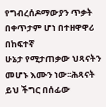የግብረሰዶማውያን ጥቃት በቀጥታም ሆነ በተዘዋዋሪ በከፍተኛ
ሁኔታ የሚታጠቃው ህጻናትን መሆኑ እሙን ነው፡፡ሕጻናት ይህ ችግር በሰፊው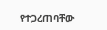የተጋረጠባቸው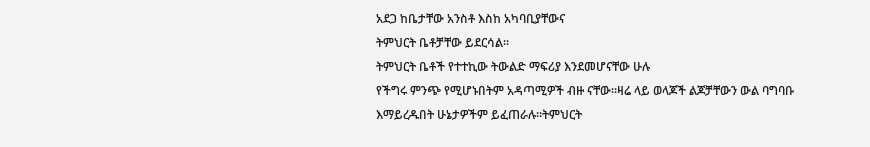አደጋ ከቤታቸው አንስቶ እስከ አካባቢያቸውና
ትምህርት ቤቶቻቸው ይደርሳል፡፡
ትምህርት ቤቶች የተተኪው ትውልድ ማፍሪያ እንደመሆናቸው ሁሉ
የችግሩ ምንጭ የሚሆኑበትም አዳጣሚዎች ብዙ ናቸው፡፡ዛሬ ላይ ወላጆች ልጆቻቸውን ውል ባግባቡ እማይረዱበት ሁኔታዎችም ይፈጠራሉ፡፡ትምህርት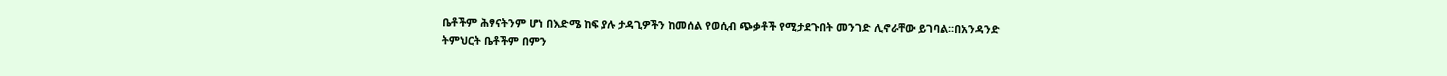ቤቶችም ሕፃናትንም ሆነ በእድሜ ከፍ ያሉ ታዳጊዎችን ከመሰል የወሲብ ጭቃቶች የሚታደጉበት መንገድ ሊኖራቸው ይገባል፡፡በአንዳንድ
ትምህርት ቤቶችም በምን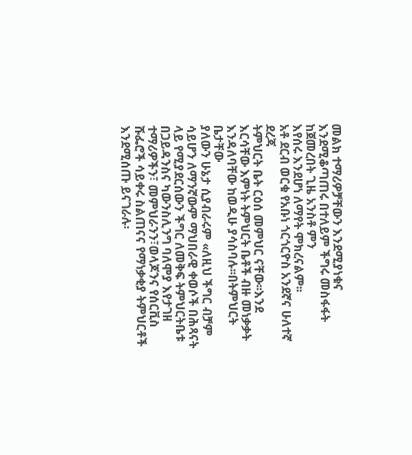መልክ ተማሪዎቻቸውን እንደሚያነቁና እንደሚቆጣጠሩ በተለይም ችግሩ መስፋፋት ከጀመረበት ጊዜ አንስቶ ምን
እየሰሩ እንደሆነ ለማየት ሞክረናልም፡፡
አቶ ደርብ ወርቁ የአቡነ ጎርጎርዮስ አንደኛና ሁለተኛ ደረጃ
ትምህርት ቤት ርዕሰ መምህር ናቸው፡፡እንደ እርሳቸው እምነት ትምህርት ቤቶች ብዙ መነቃቃት እንዳለባቸው ከወዲሁ ያሳስባሉ፡፡በትምህርት ቤታቸው
ያለውን ሁኔታ ሲያብራሩም «ለዚህ ችግር ብቻም ሳይሆን ለማንኛውም ማህበራዊ ቀወሶች በሕጻናት ላይ የሚያደርሰውን ችግር ለመቅፍ ትምህርትቤቱ
በጋይዳንስና ካውንስሊንግ ባለሞያ እየታገዘ ተማሪዎችን፣ መምህራንን፣ወላጆንና የሰርቪስ ሹፌሮች ሳይቀሩ ስልጠናና የማነቃቂያ ትምህርቶች
እንደሚሰጡ ይናገራሉ፡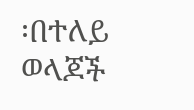፡በተለይ ወላጆች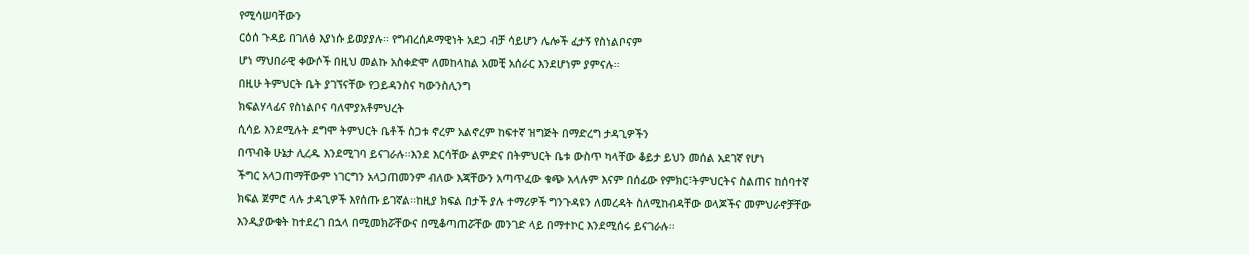የሚሳሠባቸውን
ርዕሰ ጉዳይ በገለፅ እያነሱ ይወያያሉ፡፡ የግብረሰዶማዊነት አደጋ ብቻ ሳይሆን ሌሎች ፈታኝ የስነልቦናም
ሆነ ማህበራዊ ቀውሶች በዚህ መልኩ አስቀድሞ ለመከላከል አመቺ አሰራር እንደሆነም ያምናሉ፡፡
በዚሁ ትምህርት ቤት ያገኘናቸው የጋይዳንስና ካውንስሊንግ
ክፍልሃላፊና የስነልቦና ባለሞያአቶምህረት
ሲሳይ እንደሚሉት ደግሞ ትምህርት ቤቶች ስጋቱ ኖረም አልኖረም ከፍተኛ ዝግጅት በማድረግ ታዳጊዎችን
በጥብቅ ሁኔታ ሊረዱ እንደሚገባ ይናገራሉ፡፡እንደ እርሳቸው ልምድና በትምህርት ቤቱ ውስጥ ካላቸው ቆይታ ይህን መሰል አደገኛ የሆነ
ችግር አላጋጠማቸውም ነገርግን አላጋጠመንም ብለው እጃቸውን አጣጥፈው ቁጭ አላሉም እናም በሰፊው የምክር፣ትምህርትና ስልጠና ከሰባተኛ
ክፍል ጀምሮ ላሉ ታዳጊዎች እየሰጡ ይገኛል፡፡ከዚያ ክፍል በታች ያሉ ተማሪዎች ግንጉዳዩን ለመረዳት ስለሚከብዳቸው ወላጆችና መምህራኖቻቸው
እንዲያውቁት ከተደረገ በኋላ በሚመክሯቸውና በሚቆጣጠሯቸው መንገድ ላይ በማተኮር እንደሚሰሩ ይናገራሉ፡፡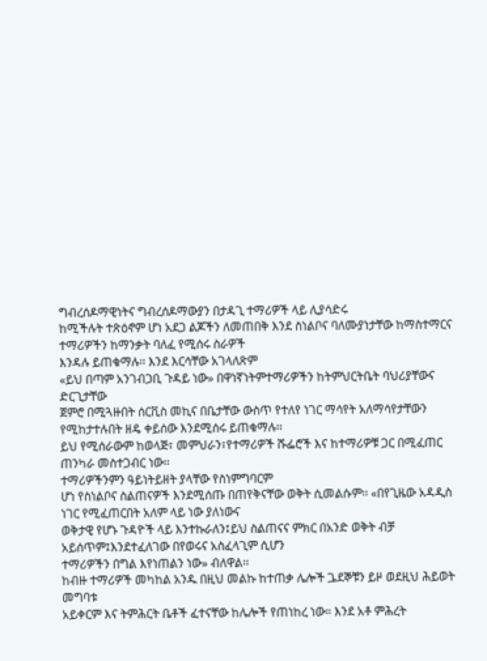ግብረሰዶማዊነትና ግብረሰዶማውያን በታዳጊ ተማሪዎች ላይ ሊያሳድሩ
ከሚችሉት ተጽዕኖም ሆነ አደጋ ልጆችን ለመጠበቅ እንደ ስነልቦና ባለሙያነታቸው ከማስተማርና ተማሪዎችን ከማንቃት ባለፈ የሚሰሩ ስራዎች
እንዳሉ ይጠቁማሉ፡፡ እንደ እርሳቸው አገላለጽም
«ይህ በጣም አንገብጋቢ ጉዳይ ነው» በዋነኛነትምተማሪዎችን ከትምህርትቤት ባህሪያቸውና ድርጊታቸው
ጀምሮ በሚጓዙበት ሰርቪስ መኪና በቤታቸው ውስጥ የተለየ ነገር ማሳየት አለማሳየታቸውን የሚከታተሉበት ዘዴ ቀይሰው እንደሚሰሩ ይጠቁማሉ፡፡
ይህ የሚሰራውም ከወላጅ፣ መምህራን፣የተማሪዎች ሹፌሮች እና ከተማሪዎቹ ጋር በሚፈጠር ጠንካራ መስተጋብር ነው፡፡
ተማሪዎችንምን ዓይነትይዘት ያላቸው የስነምግባርም
ሆነ የስነልቦና ስልጠናዎች እንደሚሰጡ በጠየቅናቸው ወቅት ሲመልሱም፡፡ «በየጊዜው አዳዲስ ነገር የሚፈጠርበት አለም ላይ ነው ያለነውና
ወቅታዊ የሆኑ ጉዳዮች ላይ እንተኩራለን፤ይህ ስልጠናና ምክር በአንድ ወቅት ብቻ አይሰጥም፤እንደተፈለገው በየወሩና አስፈላጊም ሲሆን
ተማሪዎችን በግል እየነጠልን ነው» ብለዋል፡፡
ከብዙ ተማሪዎች መካከል አንዱ በዚህ መልኩ ከተጠቃ ሌሎች ጔደኞቹን ይዞ ወደዚህ ሕይወት መግባቱ
አይቀርም እና ትምሕርት ቤቶች ፈተናቸው ከሌሎች የጠነከረ ነው። እንደ አቶ ምሕረት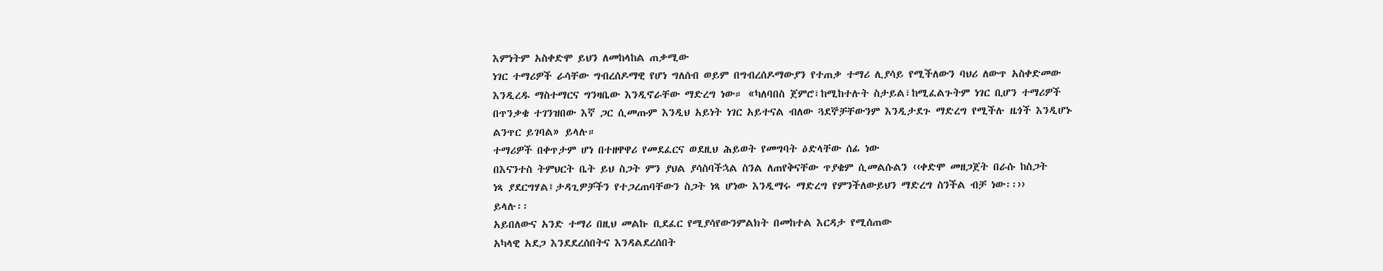እምነትም አስቀድሞ ይህን ለመከላከል ጠቃሚው
ነገር ተማሪዎች ራሳቸው ግብረሰዶማዊ የሆነ ግለሰብ ወይም በግብረሰዶማውያን የተጠቃ ተማሪ ሊያሳይ የሚችለውን ባህሪ ለውጥ አስቀድመው
እንዲረዱ ማስተማርና ግንዛቤው እንዲኖራቸው ማድረግ ነው። «ካለባበስ ጀምሮ፣ከሚከተሉት ስታይል፣ከሚፈልጉትም ነገር ቢሆን ተማሪዎች
በጥንቃቄ ተገንዝበው እኛ ጋር ሲመጡም እንዲህ አይነት ነገር አይተናል ብለው ጓደኞቻቸውንም እንዲታደጉ ማድረግ የሚችሉ ዜጎች እንዲሆኑ
ልንጥር ይገባል» ይላሉ።
ተማሪዎች በቀጥታም ሆነ በተዘዋዋሪ የመደፈርና ወደዚህ ሕይወት የመግባት ዕድላቸው ሰፊ ነው
በእናንተስ ትምህርት ቤት ይህ ስጋት ምን ያህል ያሳስባችኋል ስንል ለጠየቅናቸው ጥያቄም ሲመልሱልን ‹‹ቀድሞ መዘጋጀት በራሱ ከስጋት
ነጻ ያደርግሃል፤ታዳጊዎቻችን የተጋረጠባቸውን ስጋት ነጻ ሆነው እንዲማሩ ማድረግ የምንችለውይህን ማድረግ ስንችል ብቻ ነው፡፡››
ይላሉ፡፡
አይበለውና አንድ ተማሪ በዚህ መልኩ ቢደፈር የሚያሳየውንምልክት በመከተል እርዳታ የሚሰጠው
አካላዊ አደጋ እንደደረሰበትና እንዳልደረሰበት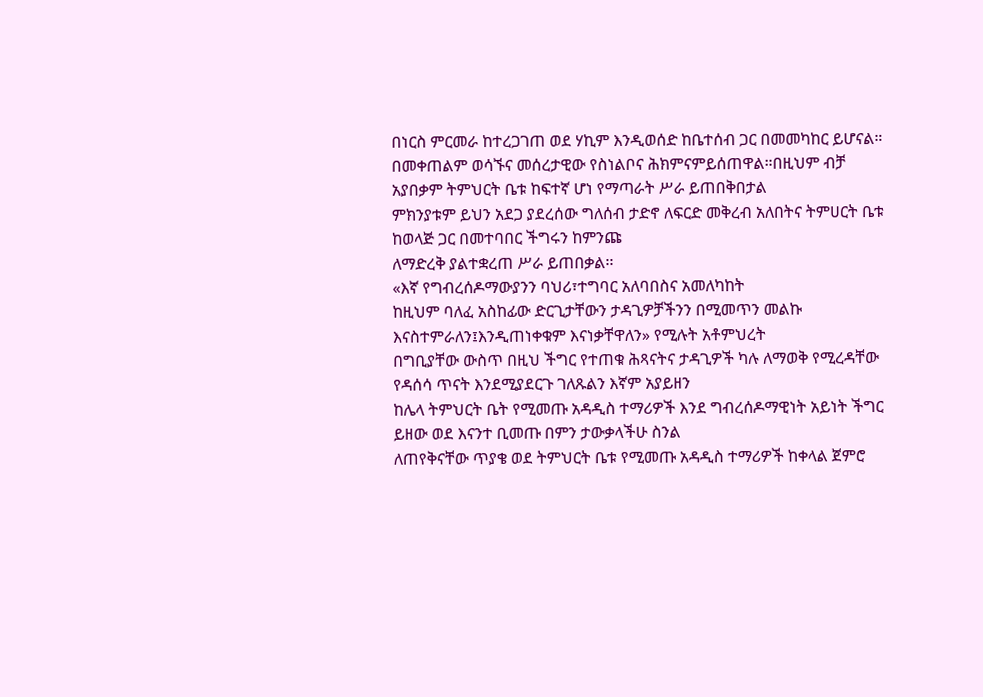በነርስ ምርመራ ከተረጋገጠ ወደ ሃኪም እንዲወሰድ ከቤተሰብ ጋር በመመካከር ይሆናል።
በመቀጠልም ወሳኙና መሰረታዊው የስነልቦና ሕክምናምይሰጠዋል።በዚህም ብቻ አያበቃም ትምህርት ቤቱ ከፍተኛ ሆነ የማጣራት ሥራ ይጠበቅበታል
ምክንያቱም ይህን አደጋ ያደረሰው ግለሰብ ታድኖ ለፍርድ መቅረብ አለበትና ትምሀርት ቤቱ ከወላጅ ጋር በመተባበር ችግሩን ከምንጩ
ለማድረቅ ያልተቋረጠ ሥራ ይጠበቃል፡፡
«እኛ የግብረሰዶማውያንን ባህሪ፣ተግባር አለባበስና አመለካከት
ከዚህም ባለፈ አስከፊው ድርጊታቸውን ታዳጊዎቻችንን በሚመጥን መልኩ እናስተምራለን፤እንዲጠነቀቁም እናነቃቸዋለን» የሚሉት አቶምህረት
በግቢያቸው ውስጥ በዚህ ችግር የተጠቁ ሕጻናትና ታዳጊዎች ካሉ ለማወቅ የሚረዳቸው የዳሰሳ ጥናት እንደሚያደርጉ ገለጹልን እኛም አያይዘን
ከሌላ ትምህርት ቤት የሚመጡ አዳዲስ ተማሪዎች እንደ ግብረሰዶማዊነት አይነት ችግር ይዘው ወደ እናንተ ቢመጡ በምን ታውቃላችሁ ስንል
ለጠየቅናቸው ጥያቄ ወደ ትምህርት ቤቱ የሚመጡ አዳዲስ ተማሪዎች ከቀላል ጀምሮ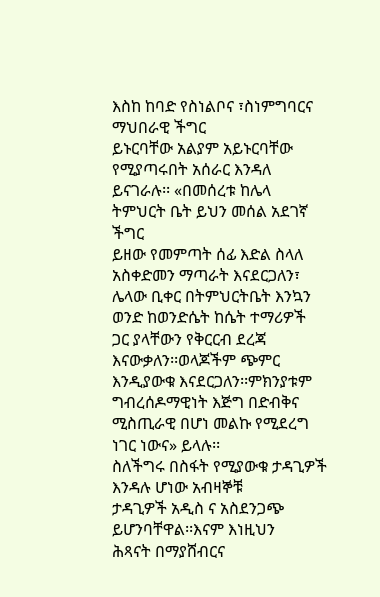እስከ ከባድ የስነልቦና ፣ስነምግባርና ማህበራዊ ችግር
ይኑርባቸው አልያም አይኑርባቸው የሚያጣሩበት አሰራር እንዳለ ይናገራሉ፡፡ «በመሰረቱ ከሌላ ትምህርት ቤት ይህን መሰል አደገኛ ችግር
ይዘው የመምጣት ሰፊ እድል ስላለ አስቀድመን ማጣራት እናደርጋለን፣ ሌላው ቢቀር በትምህርትቤት እንኳን ወንድ ከወንድሴት ከሴት ተማሪዎች
ጋር ያላቸውን የቅርርብ ደረጃ እናውቃለን፡፡ወላጆችም ጭምር እንዲያውቁ እናደርጋለን፡፡ምክንያቱም ግብረሰዶማዊነት እጅግ በድብቅና
ሚስጢራዊ በሆነ መልኩ የሚደረግ ነገር ነውና» ይላሉ፡፡
ስለችግሩ በስፋት የሚያውቁ ታዳጊዎች እንዳሉ ሆነው አብዛኞቹ
ታዳጊዎች አዲስ ና አስደንጋጭ ይሆንባቸዋል፡፡እናም እነዚህን
ሕጻናት በማያሸብርና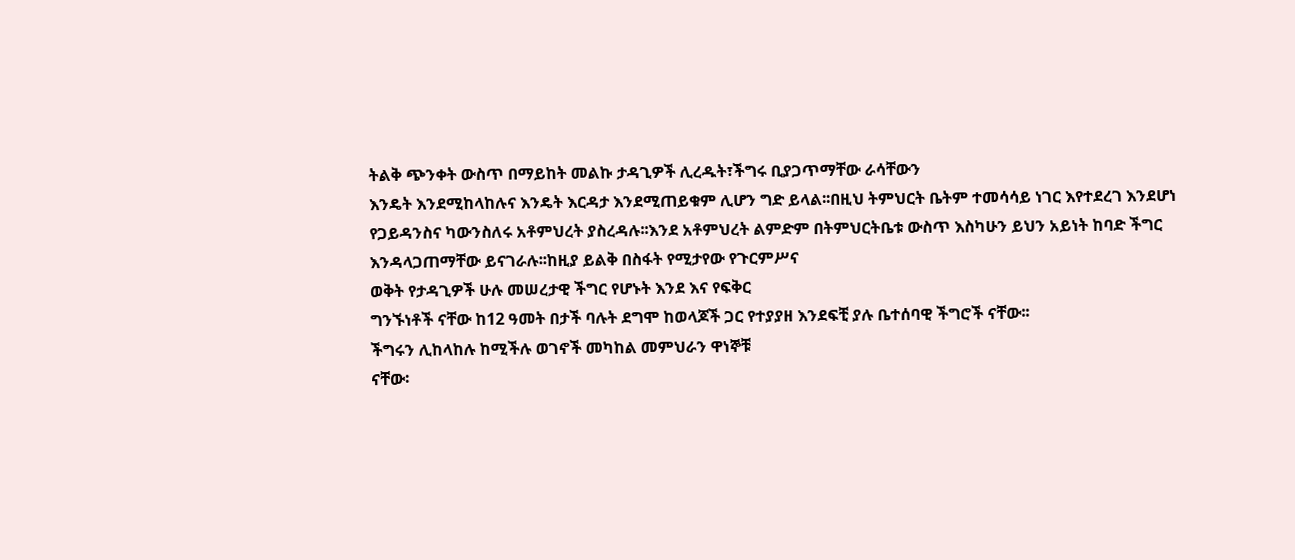ትልቅ ጭንቀት ውስጥ በማይከት መልኩ ታዳጊዎች ሊረዱት፣ችግሩ ቢያጋጥማቸው ራሳቸውን
እንዴት እንደሚከላከሉና እንዴት እርዳታ እንደሚጠይቁም ሊሆን ግድ ይላል፡፡በዚህ ትምህርት ቤትም ተመሳሳይ ነገር እየተደረገ እንደሆነ
የጋይዳንስና ካውንስለሩ አቶምህረት ያስረዳሉ፡፡እንደ አቶምህረት ልምድም በትምህርትቤቱ ውስጥ እስካሁን ይህን አይነት ከባድ ችግር
እንዳላጋጠማቸው ይናገራሉ፡፡ከዚያ ይልቅ በስፋት የሚታየው የጉርምሥና
ወቅት የታዳጊዎች ሁሉ መሠረታዊ ችግር የሆኑት እንደ እና የፍቅር
ግንኙነቶች ናቸው ከ12 ዓመት በታች ባሉት ደግሞ ከወላጆች ጋር የተያያዘ እንደፍቺ ያሉ ቤተሰባዊ ችግሮች ናቸው፡፡
ችግሩን ሊከላከሉ ከሚችሉ ወገኖች መካከል መምህራን ዋነኞቹ
ናቸው፡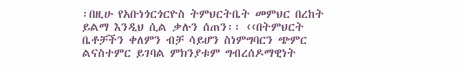፡በዚሁ የአቡነጎርጎርዮስ ትምህርትቤት መምህር በረከት
ይልማ እንዲህ ሲል ቃሉን ሰጠን፡፡ ‹‹በትምህርት ቤቶቻችን ቀለምን ብቻ ሳይሆን ስነምግባርን ጭምር
ልናስተምር ይገባል ምክንያቱም ግብረሰዶማዊነት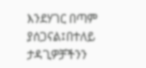እንደሃገር በጣም ያሰጋናል፤በተለይ ታዳጊዎቻችንን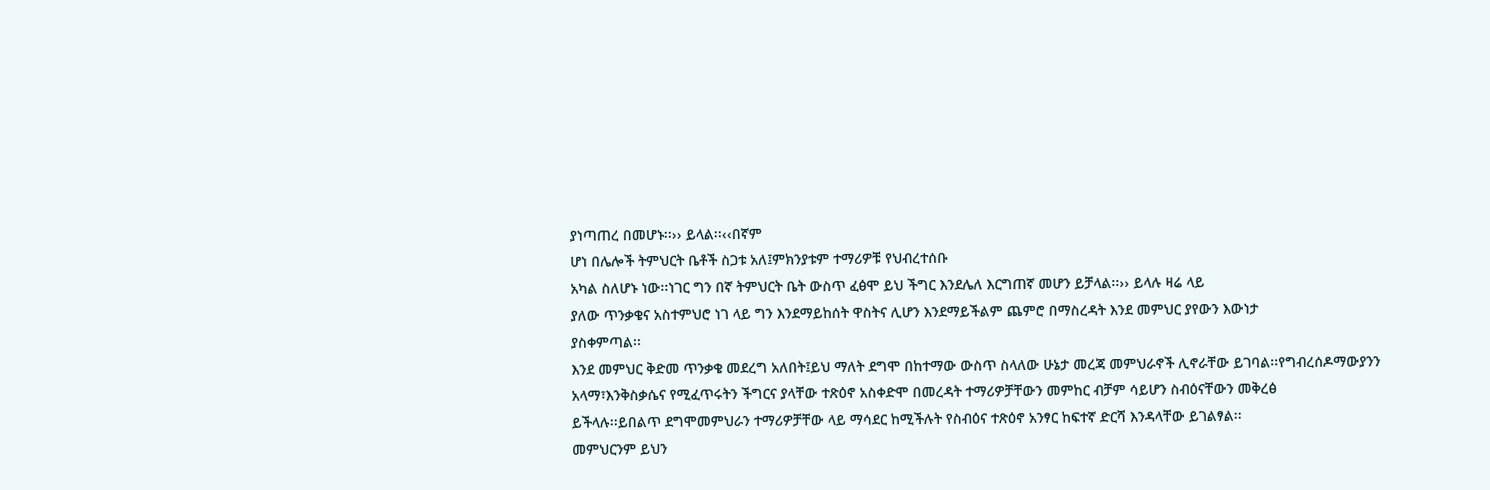ያነጣጠረ በመሆኑ፡፡›› ይላል፡፡‹‹በኛም
ሆነ በሌሎች ትምህርት ቤቶች ስጋቱ አለ፤ምክንያቱም ተማሪዎቹ የህብረተሰቡ
አካል ስለሆኑ ነው፡፡ነገር ግን በኛ ትምህርት ቤት ውስጥ ፈፅሞ ይህ ችግር እንደሌለ እርግጠኛ መሆን ይቻላል፡፡›› ይላሉ ዛሬ ላይ
ያለው ጥንቃቄና አስተምህሮ ነገ ላይ ግን እንደማይከሰት ዋስትና ሊሆን እንደማይችልም ጨምሮ በማስረዳት እንደ መምህር ያየውን እውነታ
ያስቀምጣል፡፡
እንደ መምህር ቅድመ ጥንቃቄ መደረግ አለበት፤ይህ ማለት ደግሞ በከተማው ውስጥ ስላለው ሁኔታ መረጃ መምህራኖች ሊኖራቸው ይገባል፡፡የግብረሰዶማውያንን
አላማ፣እንቅስቃሴና የሚፈጥሩትን ችግርና ያላቸው ተጽዕኖ አስቀድሞ በመረዳት ተማሪዎቻቸውን መምከር ብቻም ሳይሆን ስብዕናቸውን መቅረፅ
ይችላሉ፡፡ይበልጥ ደግሞመምህራን ተማሪዎቻቸው ላይ ማሳደር ከሚችሉት የስብዕና ተጽዕኖ አንፃር ከፍተኛ ድርሻ እንዳላቸው ይገልፃል፡፡
መምህርንም ይህን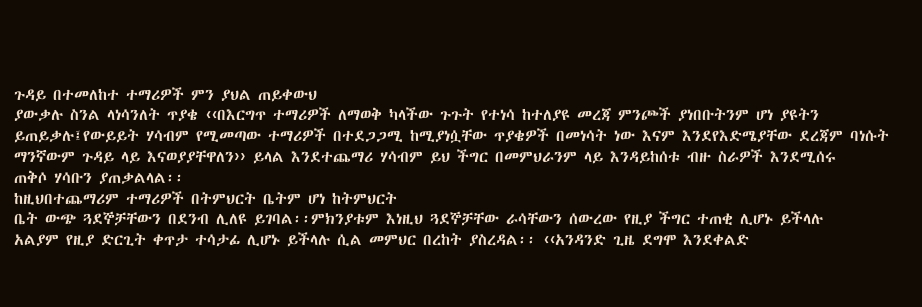ጉዳይ በተመለከተ ተማሪዎች ምን ያህል ጠይቀውህ
ያውቃሉ ስንል ላነሳንለት ጥያቄ ‹‹በእርግጥ ተማሪዎች ለማወቅ ካላችው ጉጉት የተነሳ ከተለያዩ መረጃ ምንጮች ያነበቡትንም ሆነ ያዩትን
ይጠይቃሉ፤የውይይት ሃሳብም የሚመጣው ተማሪዎች በተደጋጋሚ ከሚያነሷቸው ጥያቄዎች በመነሳት ነው እናም እንደየእድሜያቸው ደረጃም ባነሱት
ማንኛውም ጉዳይ ላይ እናወያያቸዋለን›› ይላል እንደተጨማሪ ሃሳብም ይህ ችግር በመምህራንም ላይ እንዳይከሰቱ ብዙ ስራዎች እንደሚሰሩ
ጠቅሶ ሃሳቡን ያጠቃልላል፡፡
ከዚህበተጨማሪም ተማሪዎች በትምህርት ቤትም ሆነ ከትምህርት
ቤት ውጭ ጓደኞቻቸውን በደንብ ሊለዩ ይገባል፡፡ምክንያቱም እነዚህ ጓደኞቻቸው ራሳቸውን ሰውረው የዚያ ችግር ተጠቂ ሊሆኑ ይችላሉ
አልያም የዚያ ድርጊት ቀጥታ ተሳታፊ ሊሆኑ ይችላሉ ሲል መምህር በረከት ያስረዳል፡፡ ‹‹አንዳንድ ጊዜ ደግሞ እንደቀልድ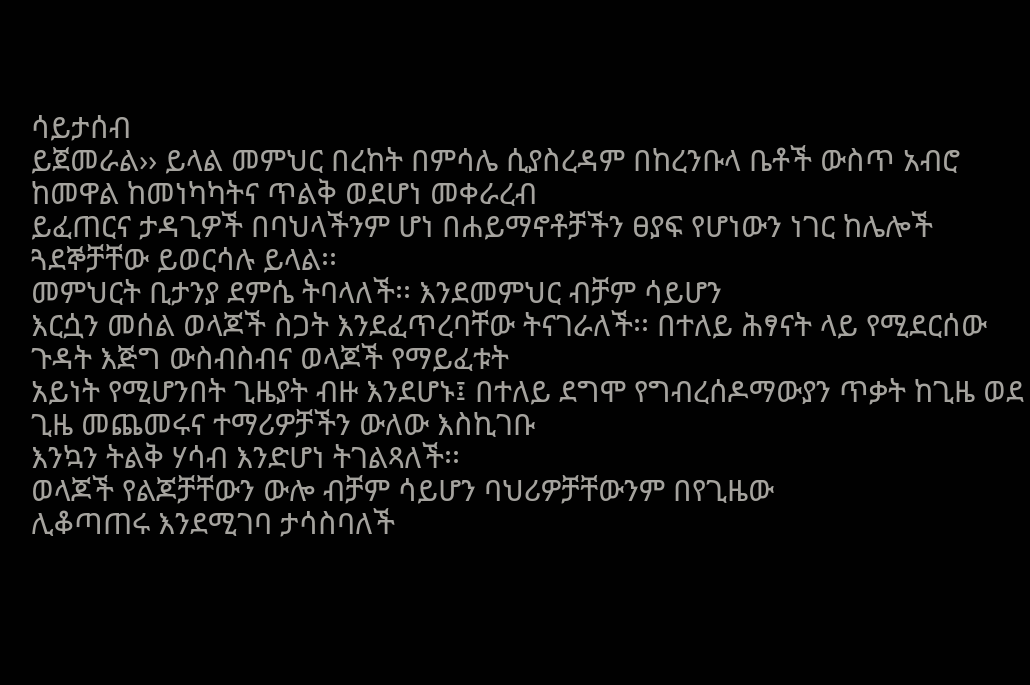ሳይታሰብ
ይጀመራል›› ይላል መምህር በረከት በምሳሌ ሲያስረዳም በከረንቡላ ቤቶች ውስጥ አብሮ ከመዋል ከመነካካትና ጥልቅ ወደሆነ መቀራረብ
ይፈጠርና ታዳጊዎች በባህላችንም ሆነ በሐይማኖቶቻችን ፀያፍ የሆነውን ነገር ከሌሎች ጓደኞቻቸው ይወርሳሉ ይላል፡፡
መምህርት ቢታንያ ደምሴ ትባላለች፡፡ እንደመምህር ብቻም ሳይሆን
እርሷን መሰል ወላጆች ስጋት እንደፈጥረባቸው ትናገራለች፡፡ በተለይ ሕፃናት ላይ የሚደርሰው ጉዳት እጅግ ውስብስብና ወላጆች የማይፈቱት
አይነት የሚሆንበት ጊዜያት ብዙ እንደሆኑ፤ በተለይ ደግሞ የግብረሰዶማውያን ጥቃት ከጊዜ ወደ ጊዜ መጨመሩና ተማሪዎቻችን ውለው እስኪገቡ
እንኳን ትልቅ ሃሳብ እንድሆነ ትገልጻለች፡፡
ወላጆች የልጆቻቸውን ውሎ ብቻም ሳይሆን ባህሪዎቻቸውንም በየጊዜው
ሊቆጣጠሩ እንደሚገባ ታሳስባለች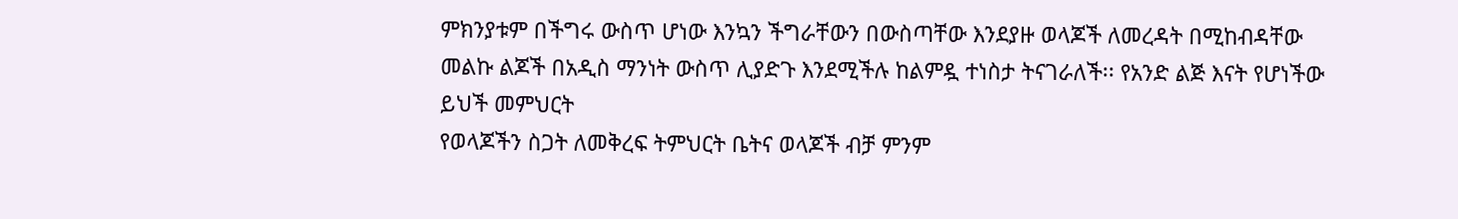ምክንያቱም በችግሩ ውስጥ ሆነው እንኳን ችግራቸውን በውስጣቸው እንደያዙ ወላጆች ለመረዳት በሚከብዳቸው
መልኩ ልጆች በአዲስ ማንነት ውስጥ ሊያድጉ እንደሚችሉ ከልምዷ ተነስታ ትናገራለች፡፡ የአንድ ልጅ እናት የሆነችው ይህች መምህርት
የወላጆችን ስጋት ለመቅረፍ ትምህርት ቤትና ወላጆች ብቻ ምንም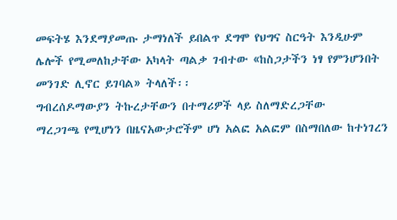መፍትሄ እንደማያመጡ ታማነለች ይበልጥ ደግሞ የህግና ስርዓት እንዲሁም
ሌሎች የሚመለከታቸው አካላት ጣልቃ ገብተው «ከስጋታችን ነፃ የምንሆንበት መንገድ ሊኖር ይገባል» ትላለች፡፡
ግብረሰዶማውያን ትኩረታቸውን በተማሪዎች ላይ ስለማድረጋቸው
ማረጋገጫ የሚሆነን በዜናአውታሮችም ሆነ አልፎ አልፎም በስማበለው ከተነገረን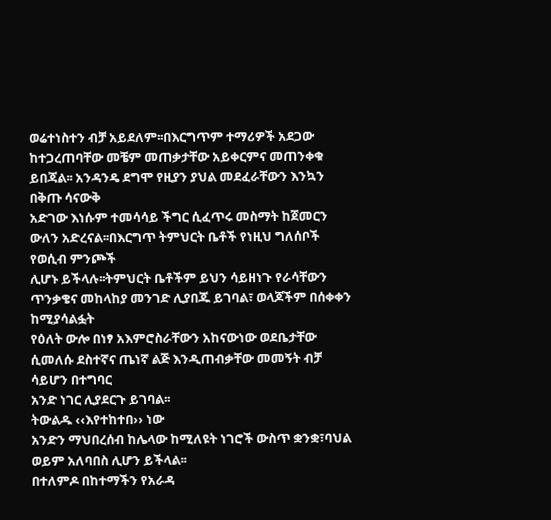ወሬተነስተን ብቻ አይደለም፡፡በእርግጥም ተማሪዎች አደጋው
ከተጋረጠባቸው መቼም መጠቃታቸው አይቀርምና መጠንቀቁ ይበጃል፡፡ አንዳንዴ ደግሞ የዚያን ያህል መደፈራቸውን እንኳን በቅጡ ሳናውቅ
አድገው እነሱም ተመሳሳይ ችግር ሲፈጥሩ መስማት ከጀመርን ውለን አድረናል፡፡በእርግጥ ትምህርት ቤቶች የነዚህ ግለሰቦች የወሲብ ምንጮች
ሊሆኑ ይችላሉ፡፡ትምህርት ቤቶችም ይህን ሳይዘነጉ የራሳቸውን ጥንቃቄና መከላከያ መንገድ ሊያበጁ ይገባል፣ ወላጆችም በሰቀቀን ከሚያሳልፏት
የዕለት ውሎ በነፃ አእምሮስራቸውን አከናውነው ወደቤታቸው ሲመለሱ ደስተኛና ጤነኛ ልጅ እንዲጠብቃቸው መመኝት ብቻ ሳይሆን በተግባር
አንድ ነገር ሊያደርጉ ይገባል፡፡
ትውልዱ ‹‹እየተከተበ›› ነው
አንድን ማህበረሰብ ከሌላው ከሚለዩት ነገሮች ውስጥ ቋንቋ፣ባህል ወይም አለባበስ ሊሆን ይችላል፡፡
በተለምዶ በከተማችን የአራዳ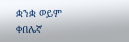ቋንቋ ወይም ቀበሌኛ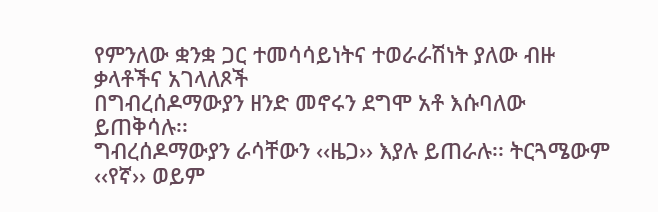የምንለው ቋንቋ ጋር ተመሳሳይነትና ተወራራሽነት ያለው ብዙ ቃላቶችና አገላለጾች
በግብረሰዶማውያን ዘንድ መኖሩን ደግሞ አቶ እሱባለው ይጠቅሳሉ፡፡
ግብረሰዶማውያን ራሳቸውን ‹‹ዜጋ›› እያሉ ይጠራሉ፡፡ ትርጓሜውም ‹‹የኛ›› ወይም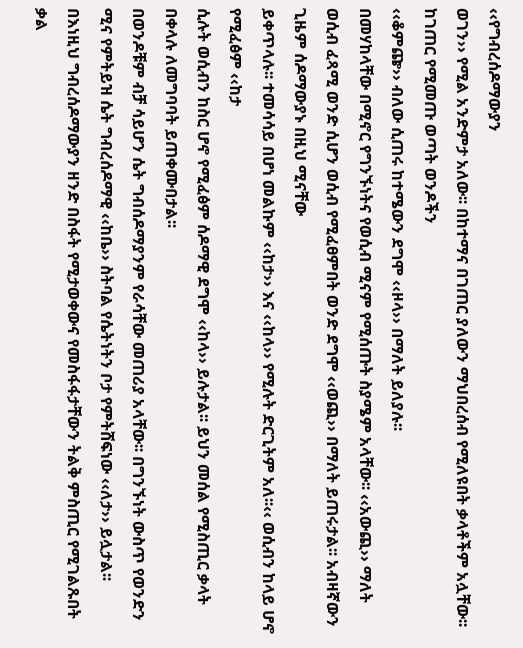‹‹የግብረሰዶማውያን
ወገን›› የሚል አንድምታ አለው፡፡ በከተማና በገጠር ያለውን ማህበረሰብ የሚለዩበት ቃላቶችም አሏቸው፡፡ከገጠር የሚመጡ ወጣት ወንዶችን
‹‹ቆምጬ›› ብለው ሲጠሩ ከተሜውን ደግሞ ‹‹ዞላ›› በማለት ይለያሉ፡፡
በመሃከላቸው በሚኖር የግንኙነትና የወሲብ ሚናም የሚሰጡት ስያሜም አላቸው፡፡ ‹‹አውጪ›› ማለት
ወሲብ ፈጻሚ ወንድ ሲሆን ወሲብ የሚፈፀምበት ወንድ ደግሞ ‹‹ወጪ›› በማለት ይጠሩታል፡፡ አብዛኛውን ጊዜም ሰዶማውያኑ በዚህ ሚናቸው
ይቀጥላሉ፡፡ ተመሳሳይ በሆነ መልኩም ‹‹ከታ›› እና ‹‹ከላ›› የሚሉት ድርጊትም አለ፡፡‹‹ ወሲብን ከላይ ሆኖ የሚፈፅም ‹‹ከታ
ሲሉት ወሲብን ከስር ሆኖ የሚፈፅም ሰዶማዊ ደግሞ ‹‹ከላ›› ይሉታል፡፡ ይህን መሰል የሚስጢር ቃላት በቀላሉ ለመግባባት ይጠቀሙበታል፡፡
በወንዶቹም ብቻ ሳይሆን ሴት ግብሰዶማያንም የራሳቸው መጠሪያ አላቸው፡፡ በግንኙነት ውስጥ የወንድን
ሚና የምትይዝ ሴት ግብረሰዶማዊ ‹‹ከቤ›› ስትባል የሴትነትን ቦታ የምትሸፍነው ‹‹ለታ›› ይሏታል፡፡
በእነዚህ ግብረሰዶማውያን ዘንድ በስፋት የሚታወቀውና የመስፋፋታቸውን ትልቅ ምስጢር የሚገልጹበት
ቃል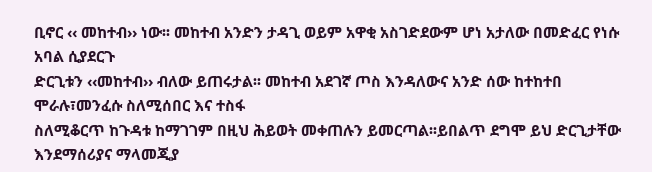ቢኖር ‹‹ መከተብ›› ነው፡፡ መከተብ አንድን ታዳጊ ወይም አዋቂ አስገድደውም ሆነ አታለው በመድፈር የነሱ አባል ሲያደርጉ
ድርጊቱን ‹‹መከተብ›› ብለው ይጠሩታል፡፡ መከተብ አደገኛ ጦስ እንዳለውና አንድ ሰው ከተከተበ ሞራሉ፣መንፈሱ ስለሚሰበር እና ተስፋ
ስለሚቆርጥ ከጉዳቱ ከማገገም በዚህ ሕይወት መቀጠሉን ይመርጣል፡፡ይበልጥ ደግሞ ይህ ድርጊታቸው እንደማሰሪያና ማላመጂያ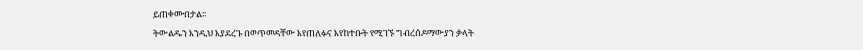ይጠቀሙበታል፡፡
ትውልዱን እንዲህ እያደረጉ በወጥመዳቸው እየጠለፉና እየከተቡት የሚገኙ ግብረሰዶማውያን ቃላት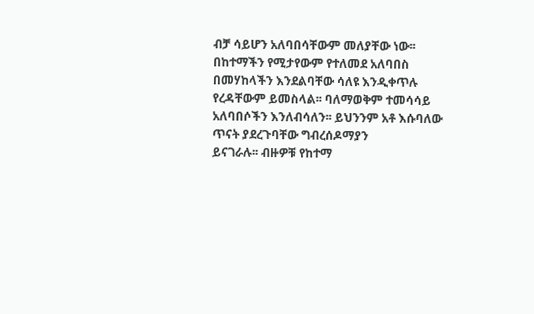ብቻ ሳይሆን አለባበሳቸውም መለያቸው ነው፡፡ በከተማችን የሚታየውም የተለመደ አለባበስ በመሃከላችን እንደልባቸው ሳለዩ እንዲቀጥሉ
የረዳቸውም ይመስላል፡፡ ባለማወቅም ተመሳሳይ አለባበሶችን እንለብሳለን፡፡ ይህንንም አቶ እሱባለው ጥናት ያደረጉባቸው ግብረሰዶማያን
ይናገራሉ፡፡ ብዙዎቹ የከተማ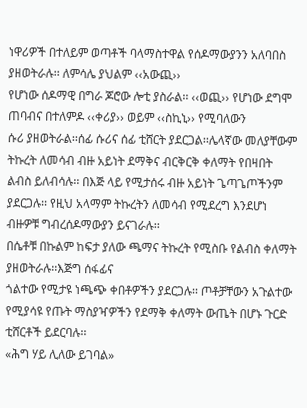ነዋሪዎች በተለይም ወጣቶች ባላማስተዋል የሰዶማውያንን አለባበስ ያዘወትራሉ፡፡ ለምሳሌ ያህልም ‹‹አውጪ››
የሆነው ሰዶማዊ በግራ ጆሮው ሎቲ ያስራል፡፡ ‹‹ወጪ›› የሆነው ደግሞ ጠባብና በተለምዶ ‹‹ቀሪያ›› ወይም ‹‹ስኪኒ›› የሚባለውን
ሱሪ ያዘወትራል፡፡ሰፊ ሱሪና ሰፊ ቲሸርት ያደርጋል፡፡ሌላኛው መለያቸውም ትኩረት ለመሳብ ብዙ አይነት ደማቅና ብርቅርቅ ቀለማት የበዛበት
ልብስ ይለብሳሉ፡፡ በእጅ ላይ የሚታሰሩ ብዙ አይነት ጌጣጌጦችንም ያደርጋሉ፡፡ የዚህ አላማም ትኩረትን ለመሳብ የሚደረግ እንደሆነ
ብዙዎቹ ግብረሰዶማውያን ይናገራሉ፡፡
በሴቶቹ በኩልም ከፍታ ያለው ጫማና ትኩረት የሚስቡ የልብስ ቀለማት ያዘወትራሉ፡፡እጅግ ሰፋፊና
ጎልተው የሚታዩ ነጫጭ ቀበቶዎችን ያደርጋሉ፡፡ ጦቶቻቸውን አጉልተው የሚያሳዩ የጡት ማስያዣዎችን የደማቅ ቀለማት ውጤት በሆኑ ጉርድ
ቲሸርቶች ይደርባሉ፡፡
«ሕግ ሃይ ሊለው ይገባል»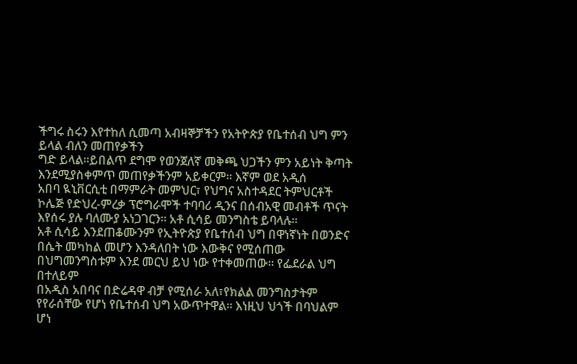ችግሩ ስሩን እየተከለ ሲመጣ አብዛኞቻችን የአትዮጵያ የቤተሰብ ህግ ምን ይላል ብለን መጠየቃችን
ግድ ይላል፡፡ይበልጥ ደግሞ የወንጀለኛ መቅጫ ህጋችን ምን አይነት ቅጣት እንደሚያስቀምጥ መጠየቃችንም አይቀርም፡፡ እኛም ወደ አዲሰ
አበባ ዪኒቨርሲቲ በማምራት መምህር፣ የህግና አስተዳደር ትምህርቶች
ኮሌጅ የድህረ-ምረቃ ፕሮግራሞች ተባባሪ ዲንና በሰብአዊ መብቶች ጥናት እየሰሩ ያሉ ባለሙያ አነጋገርን፡፡ አቶ ሲሳይ መንግስቴ ይባላሉ፡፡
አቶ ሲሳይ እንደጠቆሙንም የኢትዮጵያ የቤተሰብ ህግ በዋነኛነት በወንድና
በሴት መካከል መሆን እንዳለበት ነው እውቅና የሚሰጠው በህግመንግስቱም እንደ መርህ ይህ ነው የተቀመጠው፡፡ የፌደራል ህግ በተለይም
በአዲስ አበባና በድሬዳዋ ብቻ የሚሰራ አለ፣የክልል መንግስታትም የየራሰቸው የሆነ የቤተሰብ ህግ አውጥተዋል፡፡ እነዚህ ህጎች በባህልም
ሆነ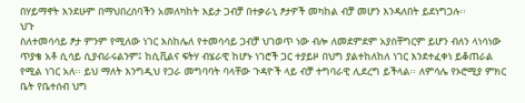በሃይማኖት እንደሁም በማህበረሰባችን አመለካከት እይታ ጋብቻ በተቃራኒ ፆታዎች መካከል ብቻ መሆን እንዳለበት ይደነግጋሉ፡፡
ህጉ
ስለተመሳሳይ ፆታ ምንም የሚለው ነገር እስከሌለ የተመሳሳይ ጋብቻ ህገወጥ ነው ብሎ ለመደምደም አያስቸግርም ይሆን ብለን ላነሳነው
ጥያቄ አቶ ሲሳይ ሲያብራሩልንም፤ ከሲቪልና ፍትሃ ብሄራዊ ከሆኑ ነገሮች ጋር ተያይዞ በህግ ያልተከለከለ ነገር እንደተፈቀነ ይቆጠራል
የሚል ነገር አለ፡፡ ይህ ማለት እንግዲህ የጋራ መግባባት ባላቸው ጉዳዮች ላይ ብቻ ተግባራዊ ሊደረግ ይችላል፡፡ ለምሳሌ የኦሮሚያ ምክር ቤት የቤተሰብ ህግ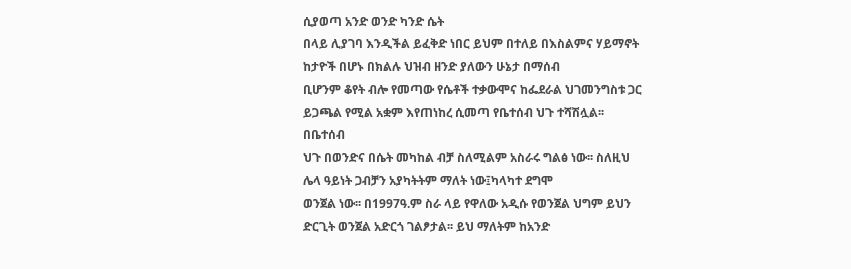ሲያወጣ አንድ ወንድ ካንድ ሴት
በላይ ሊያገባ እንዲችል ይፈቅድ ነበር ይህም በተለይ በእስልምና ሃይማኖት ከታዮች በሆኑ በክልሉ ህዝብ ዘንድ ያለውን ሁኔታ በማሰብ
ቢሆንም ቆየት ብሎ የመጣው የሴቶች ተቃውሞና ከፌደራል ህገመንግስቱ ጋር ይጋጫል የሚል አቋም እየጠነከረ ሲመጣ የቤተሰብ ህጉ ተሻሽሏል፡፡
በቤተሰብ
ህጉ በወንድና በሴት መካከል ብቻ ስለሚልም አስራሩ ግልፅ ነው፡፡ ስለዚህ ሌላ ዓይነት ጋብቻን አያካትትም ማለት ነው፤ካላካተ ደግሞ
ወንጀል ነው፡፡ በ1997ዓ.ም ስራ ላይ የዋለው አዲሱ የወንጀል ህግም ይህን ድርጊት ወንጀል አድርጎ ገልፆታል፡፡ ይህ ማለትም ከአንድ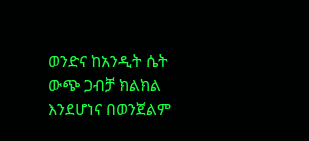ወንድና ከአንዲት ሴት ውጭ ጋብቻ ክልክል እንደሆነና በወንጀልም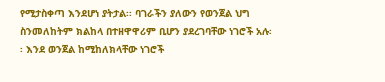የሚታስቀጣ እንደሆነ ያትታል፡፡ ባገራችን ያለውን የወንጀል ህግ
ስንመለከትም ክልከላ በተዘዋዋሪም ቢሆን ያደረገባቸው ነገሮች አሉ፡፡ እንደ ወንጀል ከሚከለክላቸው ነገሮች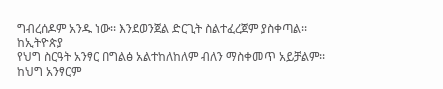ግብረሰዶም አንዱ ነው፡፡ እንደወንጀል ድርጊት ስልተፈረጀም ያስቀጣል፡፡
ከኢትዮጵያ
የህግ ስርዓት አንፃር በግልፅ አልተከለከለም ብለን ማስቀመጥ አይቻልም፡፡ ከህግ አንፃርም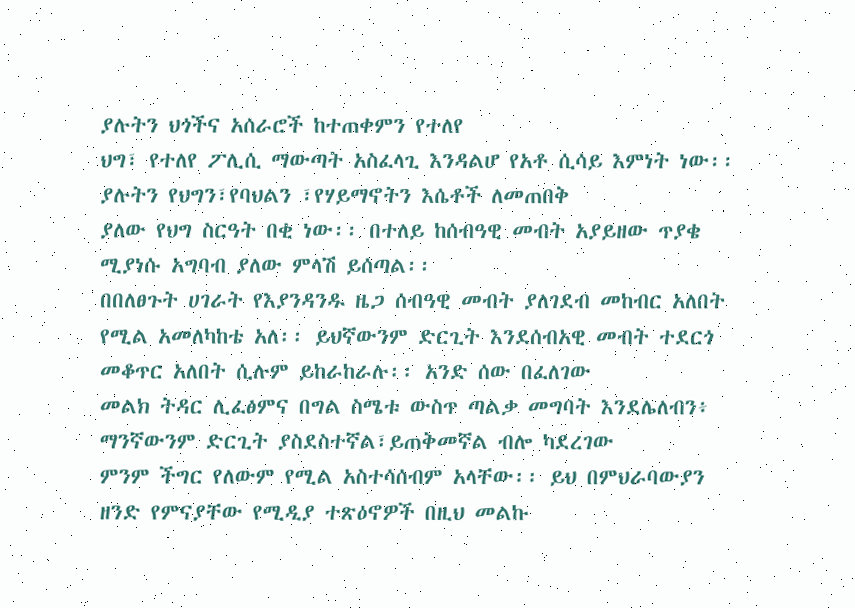ያሉትን ህጎችና አሰራሮች ከተጠቀምን የተለየ
ህግ፣ የተለየ ፖሊሲ ማውጣት አስፈላጊ እንዳልሆ የአቶ ሲሳይ እምነት ነው፡፡ ያሉትን የህግን፣የባህልን ፣የሃይማኖትን እሴቶች ለመጠበቅ
ያለው የህግ ስርዓት በቂ ነው፡፡ በተለይ ከሰብዓዊ መብት አያይዘው ጥያቄ ሚያነሱ አግባብ ያለው ምላሽ ይሰጣል፡፡
በበለፀጉት ሀገራት የእያንዳንዱ ዜጋ ሰብዓዊ መብት ያለገደብ መከብር አለበት
የሚል አመለካከቴ አለ፡፡ ይህኛውንም ድርጊት እንደሰብአዊ መብት ተደርጎ መቆጥር አለበት ሲሉም ይከራከራሉ፡፡ አንድ ሰው በፈለገው
መልክ ትዳር ሊፈፅምና በግል ስሜቱ ውስጥ ጣልቃ መግባት እንደሌለብን፥ ማንኛውንም ድርጊት ያስደስተኛል፣ይጠቅመኛል ብሎ ካደረገው
ምንም ችግር የለውም የሚል አስተሳሰብም አላቸው፡፡ ይህ በምህራባውያን ዘንድ የምናያቸው የሚዲያ ተጽዕኖዎች በዚህ መልኩ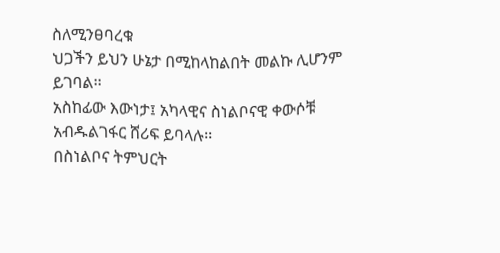ስለሚንፀባረቁ
ህጋችን ይህን ሁኔታ በሚከላከልበት መልኩ ሊሆንም ይገባል፡፡
አስከፊው እውነታ፤ አካላዊና ስነልቦናዊ ቀውሶቹ
አብዱልገፋር ሸሪፍ ይባላሉ፡፡
በስነልቦና ትምህርት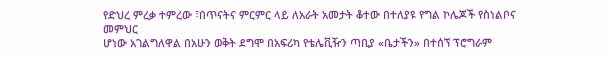የድህረ ምረቃ ተምረው ፣በጥናትና ምርምር ላይ ለአራት አመታት ቆተው በተለያዩ የግል ኮሌጆች የስነልቦና መምህር
ሆነው አገልግለዋል በአሁን ወቅት ደግሞ በአፍሪካ የቴሌቪዥን ጣቢያ «ቤታችን» በተሰኘ ፕሮግራም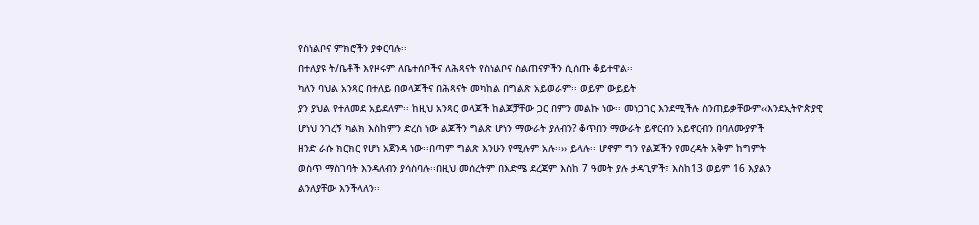የስነልቦና ምክሮችን ያቀርባሉ፡፡
በተለያዩ ት/ቤቶች እየዞሩም ለቤተሰቦችና ለሕጻናት የስነልቦና ስልጠናዎችን ሲሰጡ ቆይተዋል፡፡
ካለን ባህል አንጻር በተለይ በወላጆችና በሕጻናት መካከል በግልጽ አይወራም፡፡ ወይም ውይይት
ያን ያህል የተለመደ አይደለም፡፡ ከዚህ አንጻር ወላጆች ከልጆቻቸው ጋር በምን መልኩ ነው፡፡ መነጋገር እንደሚችሉ ስንጠይቃቸውም‹‹እንደኢትዮጵያዊ
ሆነህ ንገረኝ ካልክ እስከምን ድረስ ነው ልጆችን ግልጽ ሆነን ማውራት ያለብን? ቆጥበን ማውራት ይኖርብን አይኖርብን በባለሙያዎች
ዘንድ ራሱ ክርክር የሆነ አጀንዳ ነው፡፡በጣም ግልጽ እንሁን የሚሉም አሉ፡፡›› ይላሉ፡፡ ሆኖም ግን የልጆችን የመረዳት አቅም ከግምት
ወስጥ ማስገባት እንዳለብን ያሳስባሉ፡፡በዚህ መሰረትም በእድሜ ደረጃም እስከ 7 ዓመት ያሉ ታዳጊዎች፣ እስከ13 ወይም 16 እያልን
ልንለያቸው እንችላለን፡፡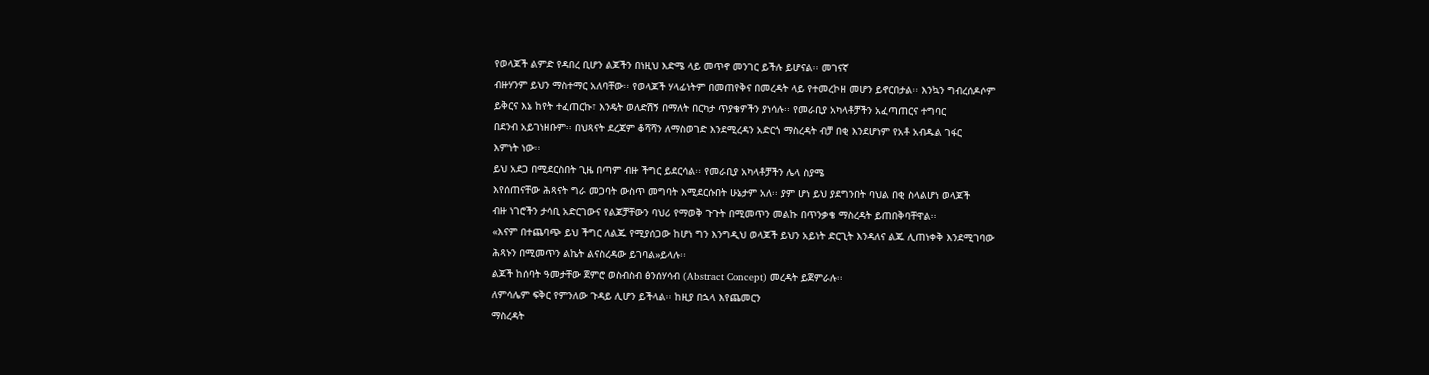የወላጆች ልምድ የዳበረ ቢሆን ልጆችን በነዚህ እድሜ ላይ መጥኖ መንገር ይችሉ ይሆናል፡፡ መገናኛ
ብዙሃንም ይህን ማስተማር አለባቸው፡፡ የወላጆች ሃላፊነትም በመጠየቅና በመረዳት ላይ የተመረኮዘ መሆን ይኖርበታል፡፡ እንኳን ግብረሰዶሶም
ይቅርና እኔ ከየት ተፈጠርኩ፣ እንዴት ወለድሽኝ በማለት በርካታ ጥያቄዎችን ያነሳሉ፡፡ የመራቢያ አካላቶቻችን አፈጣጠርና ተግባር
በደንብ አይገነዘቡም፡፡ በህጻናት ደረጃም ቆሻሻን ለማስወገድ እንደሚረዳን አድርጎ ማስረዳት ብቻ በቂ እንደሆነም የአቶ አብዱል ገፋር
እምነት ነው፡፡
ይህ አደጋ በሚደርስበት ጊዜ በጣም ብዙ ችግር ይደርሳል፡፡ የመራቢያ አካላቶቻችን ሌላ ስያሜ
እየሰጠናቸው ሕጻናት ግራ መጋባት ውስጥ መግባት እሚደርሱበት ሁኔታም አለ፡፡ ያም ሆነ ይህ ያደግንበት ባህል በቂ ስላልሆነ ወላጆች
ብዙ ነገሮችን ታሳቢ አድርገውና የልጆቻቸውን ባህሪ የማወቅ ጉጉት በሚመጥን መልኩ በጥንቃቄ ማስረዳት ይጠበቅባቸዋል፡፡
«እናም በተጨባጭ ይህ ችግር ለልጁ የሚያሰጋው ከሆነ ግን እንግዲህ ወላጆች ይህን አይነት ድርጊት እንዳለና ልጁ ሊጠነቀቅ እንደሚገባው
ሕጻኑን በሚመጥን ልኬት ልናስረዳው ይገባል»ይላሉ፡፡
ልጆች ከሰባት ዓመታቸው ጀምሮ ወስብስብ ፅንሰሃሳብ (Abstract Concept) መረዳት ይጀምራሉ፡፡
ለምሳሌም ፍቅር የምንለው ጉዳይ ሊሆን ይችላል፡፡ ከዚያ በኋላ እየጨመርን
ማስረዳት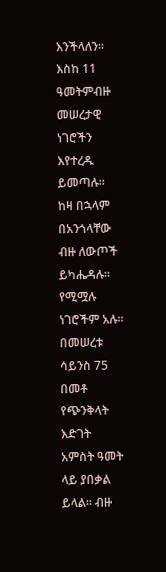እንችላለን፡፡ እስከ 11 ዓመትምብዙ መሠረታዊ ነገሮችን እየተረዱ ይመጣሉ፡፡ ከዛ በኋላም በአንጎላቸው ብዙ ለውጦች ይካሔዳሉ፡፡ የሚሟሉ ነገሮችም አሉ፡፡ በመሠረቱ ሳይንስ 75 በመቶ
የጭንቅላት እድገት አምስት ዓመት ላይ ያበቃል ይላል፡፡ ብዙ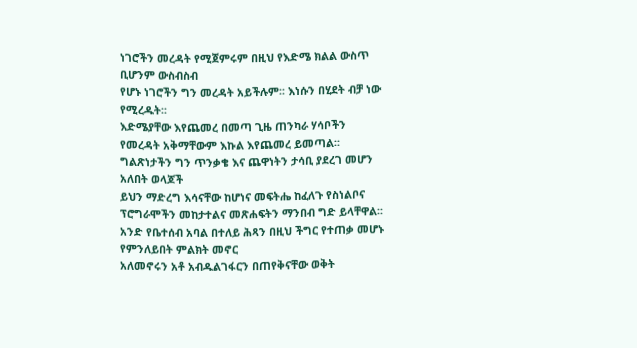ነገሮችን መረዳት የሚጀምሩም በዚህ የእድሜ ክልል ውስጥ ቢሆንም ውስብስብ
የሆኑ ነገሮችን ግን መረዳት አይችሉም፡፡ እነሱን በሂደት ብቻ ነው የሚረዱት፡፡
እድሜያቸው እየጨመረ በመጣ ጊዜ ጠንካራ ሃሳቦችን የመረዳት አቅማቸውም እኩል እየጨመረ ይመጣል፡፡ ግልጽነታችን ግን ጥንቃቄ እና ጨዋነትን ታሳቢ ያደረገ መሆን አለበት ወላጆች
ይህን ማድረግ እሳናቸው ከሆነና መፍትሔ ከፈለጉ የስነልቦና ፕሮግራሞችን መከታተልና መጽሐፍትን ማንበብ ግድ ይላቸዋል፡፡
አንድ የቤተሰብ አባል በተለይ ሕጻን በዚህ ችግር የተጠቃ መሆኑ የምንለይበት ምልክት መኖር
አለመኖሩን አቶ አብዱልገፋርን በጠየቅናቸው ወቅት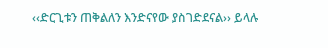‹‹ድርጊቱን ጠቅልለን እንድናየው ያስገድደናል›› ይላሉ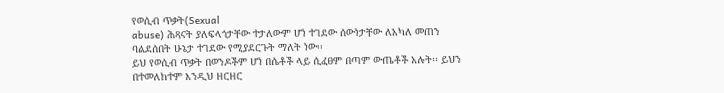የወሲብ ጥቃት(Sexual
abuse) ሕጻናት ያለፍላጎታቸው ተታለውም ሆነ ተገደው ሰውነታቸው ለአካለ መጠን ባልደሰበት ሁኔታ ተገደው የሚያደርጉት ማለት ነው፡፡
ይህ የወሲብ ጥቃት በወንዶችም ሆነ በሴቶች ላይ ሲፈፀም በጣም ውጤቶች አሉት፡፡ ይህን በተመለከተም እንዲህ ዘርዘር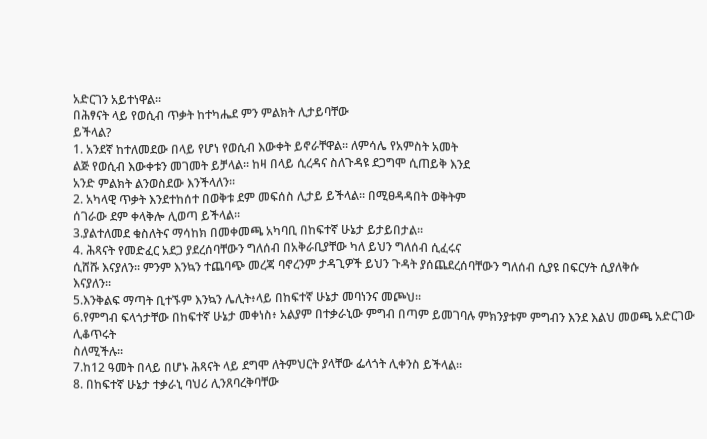አድርገን አይተነዋል፡፡
በሕፃናት ላይ የወሲብ ጥቃት ከተካሔደ ምን ምልክት ሊታይባቸው
ይችላል?
1. አንደኛ ከተለመደው በላይ የሆነ የወሲብ እውቀት ይኖራቸዋል፡፡ ለምሳሌ የአምስት አመት
ልጅ የወሲብ እውቀቱን መገመት ይቻላል፡፡ ከዛ በላይ ሲረዳና ስለጉዳዩ ደጋግሞ ሲጠይቅ እንደ
አንድ ምልክት ልንወስደው እንችላለን፡፡
2. አካላዊ ጥቃት እንደተከሰተ በወቅቱ ደም መፍሰስ ሊታይ ይችላል፡፡ በሚፀዳዳበት ወቅትም
ሰገራው ደም ቀላቅሎ ሊወጣ ይችላል፡፡
3.ያልተለመደ ቁስለትና ማሳከክ በመቀመጫ አካባቢ በከፍተኛ ሁኔታ ይታይበታል፡፡
4. ሕጻናት የመድፈር አደጋ ያደረሰባቸውን ግለሰብ በአቅራቢያቸው ካለ ይህን ግለሰብ ሲፈሩና
ሲሸሹ እናያለን፡፡ ምንም እንኳን ተጨባጭ መረጃ ባኖረንም ታዳጊዎች ይህን ጉዳት ያሰጨደረሰባቸውን ግለሰብ ሲያዩ በፍርሃት ሲያለቅሱ
እናያለን፡፡
5.እንቅልፍ ማጣት ቢተኙም እንኳን ሌሊት፥ላይ በከፍተኛ ሁኔታ መባነንና መጮህ፡፡
6.የምግብ ፍላጎታቸው በከፍተኛ ሁኔታ መቀነስ፥ አልያም በተቃራኒው ምግብ በጣም ይመገባሉ ምክንያቱም ምግብን እንደ እልህ መወጫ አድርገው ሊቆጥሩት
ስለሚችሉ፡፡
7.ከ12 ዓመት በላይ በሆኑ ሕጻናት ላይ ደግሞ ለትምህርት ያላቸው ፌላጎት ሊቀንስ ይችላል፡፡
8. በከፍተኛ ሁኔታ ተቃራኒ ባህሪ ሊንጸባረቅባቸው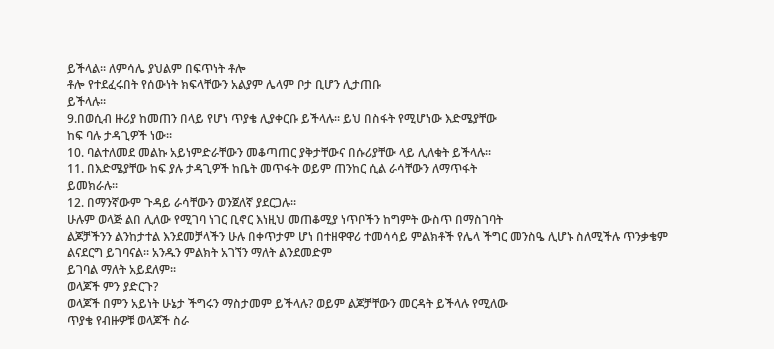ይችላል፡፡ ለምሳሌ ያህልም በፍጥነት ቶሎ
ቶሎ የተደፈሩበት የሰውነት ክፍላቸውን አልያም ሌላም ቦታ ቢሆን ሊታጠቡ
ይችላሉ፡፡
9.በወሲብ ዙሪያ ከመጠን በላይ የሆነ ጥያቄ ሊያቀርቡ ይችላሉ፡፡ ይህ በስፋት የሚሆነው እድሜያቸው
ከፍ ባሉ ታዳጊዎች ነው፡፡
10. ባልተለመደ መልኩ አይነምድራቸውን መቆጣጠር ያቅታቸውና በሱሪያቸው ላይ ሊለቁት ይችላሉ፡፡
11. በእድሜያቸው ከፍ ያሉ ታዳጊዎች ከቤት መጥፋት ወይም ጠንከር ሲል ራሳቸውን ለማጥፋት
ይመክራሉ፡፡
12. በማንኛውም ጉዳይ ራሳቸውን ወንጀለኛ ያደርጋሉ፡፡
ሁሉም ወላጅ ልበ ሊለው የሚገባ ነገር ቢኖር እነዚህ መጠቆሚያ ነጥቦችን ከግምት ውስጥ በማስገባት
ልጆቻችንን ልንከታተል እንደመቻላችን ሁሉ በቀጥታም ሆነ በተዘዋዋሪ ተመሳሳይ ምልክቶች የሌላ ችግር መንስዔ ሊሆኑ ስለሚችሉ ጥንቃቄም
ልናደርግ ይገባናል፡፡ አንዱን ምልክት አገኘን ማለት ልንደመድም
ይገባል ማለት አይደለም፡፡
ወላጆች ምን ያድርጉ?
ወላጆች በምን አይነት ሁኔታ ችግሩን ማስታመም ይችላሉ? ወይም ልጆቻቸውን መርዳት ይችላሉ የሚለው
ጥያቄ የብዙዎቹ ወላጆች ስራ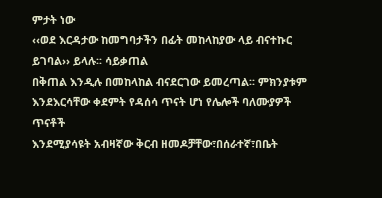ምታት ነው
‹‹ወደ እርዳታው ከመግባታችን በፊት መከላከያው ላይ ብናተኩር ይገባል›› ይላሉ፡፡ ሳይቃጠል
በቅጠል እንዲሉ በመከላከል ብናደርገው ይመረጣል፡፡ ምክንያቱም እንደእርሳቸው ቀደምት የዳሰሳ ጥናት ሆነ የሌሎች ባለሙያዎች ጥናቶች
እንደሚያሳዩት አብዛኛው ቅርብ ዘመዶቻቸው፣በሰራተኛ፣በቤት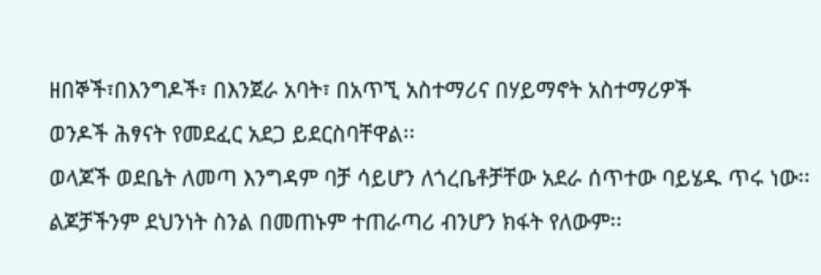ዘበኞች፣በእንግዶች፣ በእንጀራ አባት፣ በአጥኚ አስተማሪና በሃይማኖት አስተማሪዎች
ወንዶች ሕፃናት የመደፈር አደጋ ይደርስባቸዋል፡፡
ወላጆች ወደቤት ለመጣ እንግዳም ባቻ ሳይሆን ለጎረቤቶቻቸው አደራ ሰጥተው ባይሄዱ ጥሩ ነው፡፡
ልጆቻችንም ደህንነት ስንል በመጠኑም ተጠራጣሪ ብንሆን ክፋት የለውም፡፡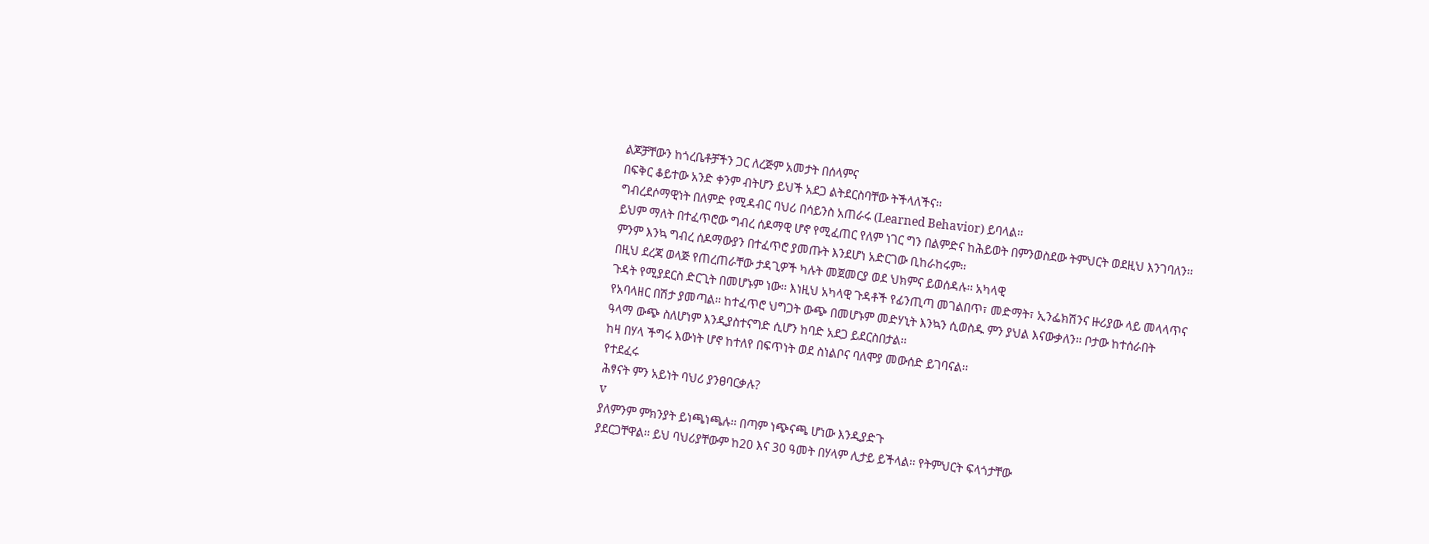ልጆቻቸውን ከጎረቤቶቻችን ጋር ለረጅም አመታት በሰላምና
በፍቅር ቆይተው አንድ ቀንም ብትሆን ይህች አደጋ ልትደርስባቸው ትችላለችና፡፡
ግብረደሶማዊነት በለምድ የሚዳብር ባህሪ በሳይንስ አጠራሩ (Learned Behavior) ይባላል፡፡
ይህም ማለት በተፈጥሮው ግብረ ሰዶማዊ ሆኖ የሚፈጠር የለም ነገር ግን በልምድና ከሕይወት በምንወስደው ትምህርት ወደዚህ እንገባለን፡፡
ምንም እንኳ ግብረ ሰዶማውያን በተፈጥሮ ያመጡት እንደሆነ አድርገው ቢከራከሩም፡፡
በዚህ ደረጃ ወላጅ የጠረጠራቸው ታዳጊዎች ካሉት መጀመርያ ወደ ህክምና ይወሰዳሉ፡፡ አካላዊ
ጉዳት የሚያደርስ ድርጊት በመሆኑም ነው፡፡ እነዚህ አካላዊ ጉዳቶች የፊንጢጣ መገልበጥ፣ መድማት፣ ኢንፌክሽንና ዙሪያው ላይ መላላጥና
የአባላዘር በሽታ ያመጣል፡፡ ከተፈጥሮ ህግጋት ውጭ በመሆኑም መድሃኒት እንኳን ሲወስዱ ምን ያህል እናውቃለን፡፡ ቦታው ከተሰራበት
ዓላማ ውጭ ስለሆነም እንዲያስተናግድ ሲሆን ከባድ አደጋ ይደርስበታል፡፡
ከዛ በሃላ ችግሩ እውነት ሆኖ ከተለየ በፍጥነት ወደ ስነልቦና ባለሞያ መውሰድ ይገባናል፡፡
የተደፈሩ
ሕፃናት ምን አይነት ባህሪ ያንፀባርቃሉ?
v
ያለምንም ምክንያት ይነጫነጫሉ፡፡ በጣም ነጭናጫ ሆነው እንዲያድጉ
ያደርጋቸዋል፡፡ ይህ ባህሪያቸውም ከ20 እና 30 ዓመት በሃላም ሊታይ ይችላል፡፡ የትምህርት ፍላጎታቸው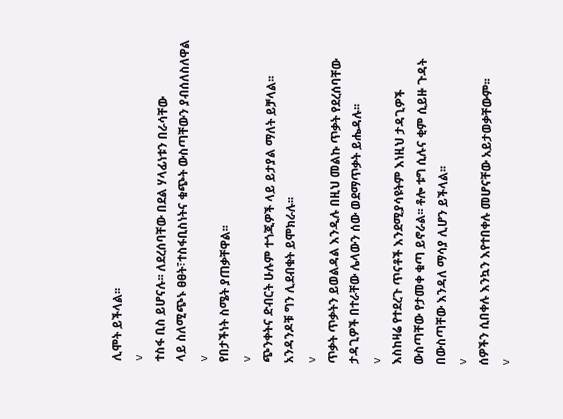ሊሞት ይችላል፡፡
v
ተስፋ ቢስ ይሆናሉ፡፡ ለደረሰባቸው በደል ሃላፊነቱን በራሳቸው
ላይ ስለሚጭኑ ፀፀት፣ተስፋቢስነትና ቁጭት ውስጣቸውን ያብሰለስለዋል
v
የበታችነት ስሜት ያጠቃቸዋል፡፡
v
ጭንቀትና ድብርት ሁሉም ተጎጂዎች ላይ ይታያል ማለት ይቻላል፡፡
አንዳንዶቹ ግን ሊደብቁት ይሞክራሉ፡፡
v
ጥቃት ጥቃትን ይወልዳል እንዲሉ በዚህ መልኩ ጥቃት የደረሰባቸው
ታዳጊዎች በተራቸው ሌላውን ሰው ወደማጥቃት ይሔዳሉ፡፡
v
እስከዛሬ የተደረጉ ጥናቶች እንደሚያሳዩትም እነዚህ ታዳጊዎች
ውስጣቸው የታመቀ ቁጣ ይኖራል፡፡ ቶሎ ቱግ ሲሉና ቂም ሲይዙ ጉዳት በውስጣቸው እንዳለ ማሳያ ሊሆን ይችላል፡፡
v
ሰዎችን ሲበቀሉ እንኳን እየተበቀሉ መሆናቸው አይታወቃቸውም፡፡
v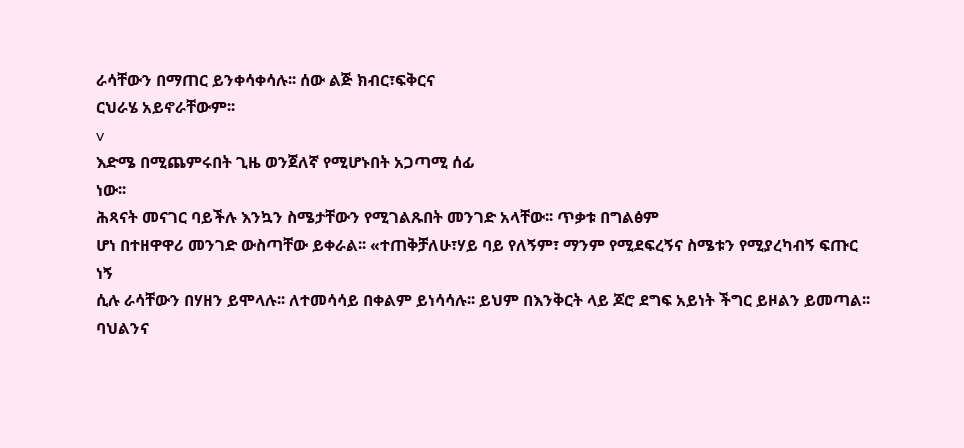ራሳቸውን በማጠር ይንቀሳቀሳሉ፡፡ ሰው ልጅ ክብር፣ፍቅርና
ርህራሄ አይኖራቸውም፡፡
v
እድሜ በሚጨምሩበት ጊዜ ወንጀለኛ የሚሆኑበት አጋጣሚ ሰፊ
ነው፡፡
ሕጻናት መናገር ባይችሉ እንኳን ስሜታቸውን የሚገልጹበት መንገድ አላቸው፡፡ ጥቃቱ በግልፅም
ሆነ በተዘዋዋሪ መንገድ ውስጣቸው ይቀራል፡፡ «ተጠቅቻለሁ፣ሃይ ባይ የለኝም፣ ማንም የሚደፍረኝና ስሜቱን የሚያረካብኝ ፍጡር ነኝ
ሲሉ ራሳቸውን በሃዘን ይሞላሉ፡፡ ለተመሳሳይ በቀልም ይነሳሳሉ፡፡ ይህም በእንቅርት ላይ ጆሮ ደግፍ አይነት ችግር ይዞልን ይመጣል፡፡
ባህልንና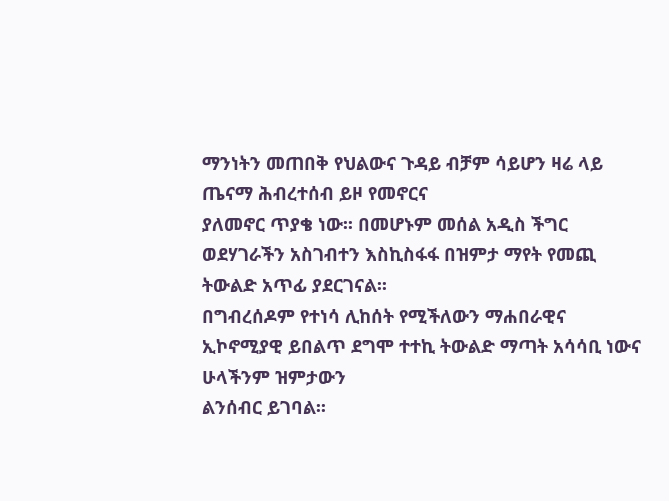ማንነትን መጠበቅ የህልውና ጉዳይ ብቻም ሳይሆን ዛሬ ላይ ጤናማ ሕብረተሰብ ይዞ የመኖርና
ያለመኖር ጥያቄ ነው፡፡ በመሆኑም መሰል አዲስ ችግር ወደሃገራችን አስገብተን እስኪስፋፋ በዝምታ ማየት የመጪ ትውልድ አጥፊ ያደርገናል፡፡
በግብረሰዶም የተነሳ ሊከሰት የሚችለውን ማሐበራዊና ኢኮኖሚያዊ ይበልጥ ደግሞ ተተኪ ትውልድ ማጣት አሳሳቢ ነውና ሁላችንም ዝምታውን
ልንሰብር ይገባል፡፡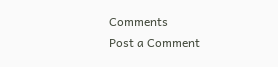Comments
Post a Comment